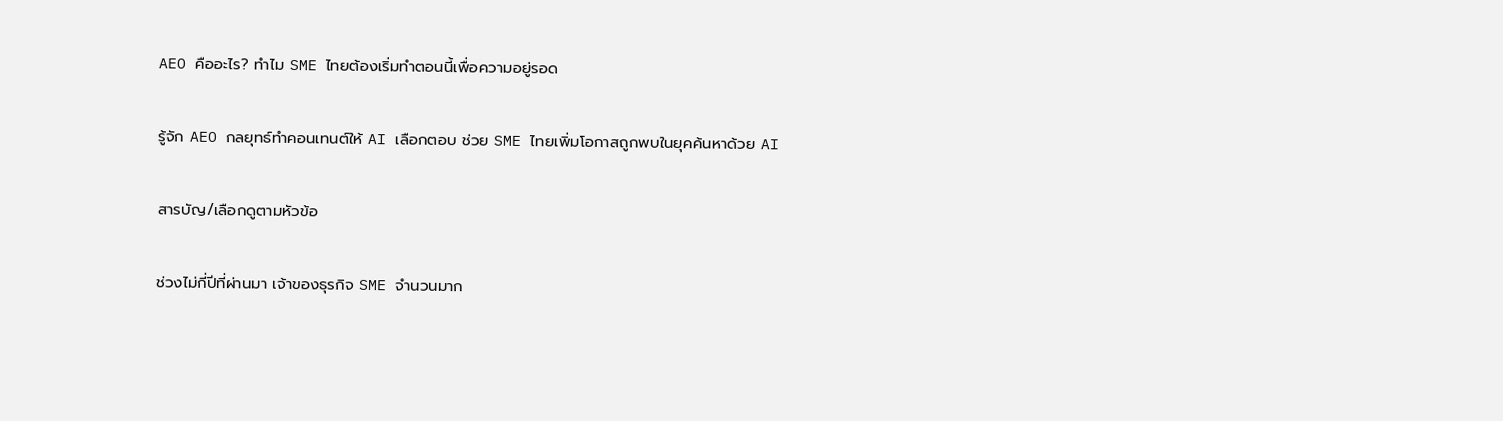AEO คืออะไร? ทำไม SME ไทยต้องเริ่มทำตอนนี้เพื่อความอยู่รอด

รู้จัก AEO กลยุทธ์ทำคอนเทนต์ให้ AI เลือกตอบ ช่วย SME ไทยเพิ่มโอกาสถูกพบในยุคค้นหาด้วย AI

สารบัญ/เลือกดูตามหัวข้อ

ช่วงไม่กี่ปีที่ผ่านมา เจ้าของธุรกิจ SME จำนวนมาก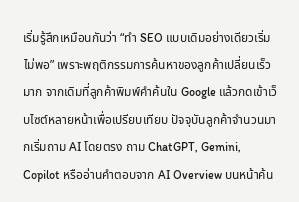เริ่มรู้สึกเหมือนกันว่า “ทำ SEO แบบเดิมอย่างเดียวเริ่มไม่พอ” เพราะพฤติกรรมการค้นหาของลูกค้าเปลี่ยนเร็วมาก จากเดิมที่ลูกค้าพิมพ์คำค้นใน Google แล้วกดเข้าเว็บไซต์หลายหน้าเพื่อเปรียบเทียบ ปัจจุบันลูกค้าจำนวนมากเริ่มถาม AI โดยตรง ถาม ChatGPT, Gemini, Copilot หรืออ่านคำตอบจาก AI Overview บนหน้าค้น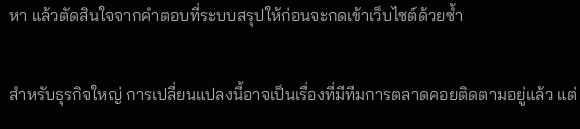หา แล้วตัดสินใจจากคำตอบที่ระบบสรุปให้ก่อนจะกดเข้าเว็บไซต์ด้วยซ้ำ

สำหรับธุรกิจใหญ่ การเปลี่ยนแปลงนี้อาจเป็นเรื่องที่มีทีมการตลาดคอยติดตามอยู่แล้ว แต่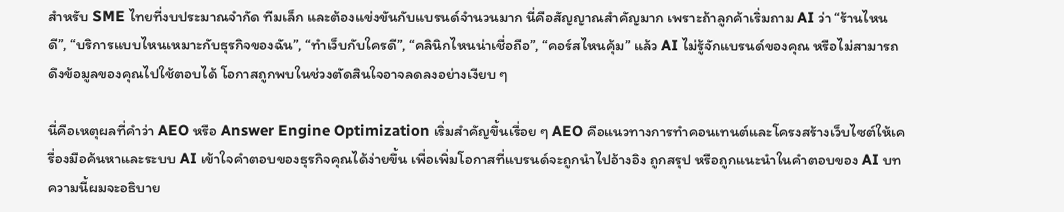สำหรับ SME ไทยที่งบประมาณจำกัด ทีมเล็ก และต้องแข่งขันกับแบรนด์จำนวนมาก นี่คือสัญญาณสำคัญมาก เพราะถ้าลูกค้าเริ่มถาม AI ว่า “ร้านไหนดี”, “บริการแบบไหนเหมาะกับธุรกิจของฉัน”, “ทำเว็บกับใครดี”, “คลินิกไหนน่าเชื่อถือ”, “คอร์สไหนคุ้ม” แล้ว AI ไม่รู้จักแบรนด์ของคุณ หรือไม่สามารถดึงข้อมูลของคุณไปใช้ตอบได้ โอกาสถูกพบในช่วงตัดสินใจอาจลดลงอย่างเงียบ ๆ

นี่คือเหตุผลที่คำว่า AEO หรือ Answer Engine Optimization เริ่มสำคัญขึ้นเรื่อย ๆ AEO คือแนวทางการทำคอนเทนต์และโครงสร้างเว็บไซต์ให้เครื่องมือค้นหาและระบบ AI เข้าใจคำตอบของธุรกิจคุณได้ง่ายขึ้น เพื่อเพิ่มโอกาสที่แบรนด์จะถูกนำไปอ้างอิง ถูกสรุป หรือถูกแนะนำในคำตอบของ AI บทความนี้ผมจะอธิบาย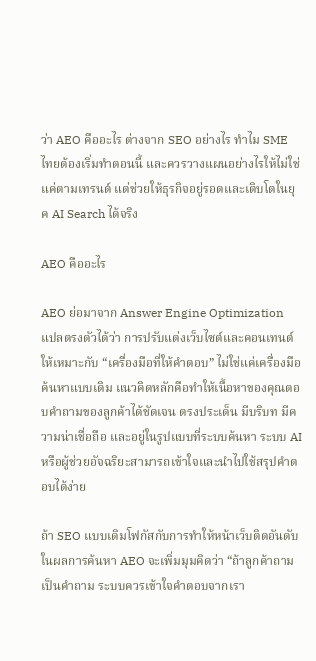ว่า AEO คืออะไร ต่างจาก SEO อย่างไร ทำไม SME ไทยต้องเริ่มทำตอนนี้ และควรวางแผนอย่างไรให้ไม่ใช่แค่ตามเทรนด์ แต่ช่วยให้ธุรกิจอยู่รอดและเติบโตในยุค AI Search ได้จริง

AEO คืออะไร

AEO ย่อมาจาก Answer Engine Optimization แปลตรงตัวได้ว่า การปรับแต่งเว็บไซต์และคอนเทนต์ให้เหมาะกับ “เครื่องมือที่ให้คำตอบ” ไม่ใช่แค่เครื่องมือค้นหาแบบเดิม แนวคิดหลักคือทำให้เนื้อหาของคุณตอบคำถามของลูกค้าได้ชัดเจน ตรงประเด็น มีบริบท มีความน่าเชื่อถือ และอยู่ในรูปแบบที่ระบบค้นหา ระบบ AI หรือผู้ช่วยอัจฉริยะสามารถเข้าใจและนำไปใช้สรุปคำตอบได้ง่าย

ถ้า SEO แบบเดิมโฟกัสกับการทำให้หน้าเว็บติดอันดับในผลการค้นหา AEO จะเพิ่มมุมคิดว่า “ถ้าลูกค้าถามเป็นคำถาม ระบบควรเข้าใจคำตอบจากเรา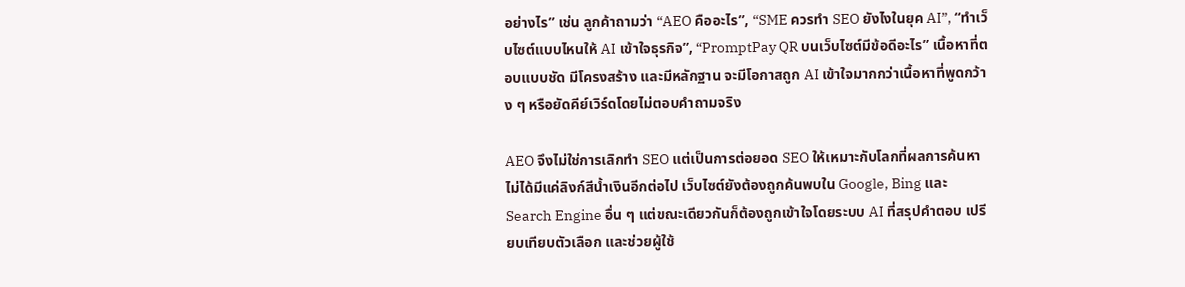อย่างไร” เช่น ลูกค้าถามว่า “AEO คืออะไร”, “SME ควรทำ SEO ยังไงในยุค AI”, “ทำเว็บไซต์แบบไหนให้ AI เข้าใจธุรกิจ”, “PromptPay QR บนเว็บไซต์มีข้อดีอะไร” เนื้อหาที่ตอบแบบชัด มีโครงสร้าง และมีหลักฐาน จะมีโอกาสถูก AI เข้าใจมากกว่าเนื้อหาที่พูดกว้าง ๆ หรือยัดคีย์เวิร์ดโดยไม่ตอบคำถามจริง

AEO จึงไม่ใช่การเลิกทำ SEO แต่เป็นการต่อยอด SEO ให้เหมาะกับโลกที่ผลการค้นหาไม่ได้มีแค่ลิงก์สีน้ำเงินอีกต่อไป เว็บไซต์ยังต้องถูกค้นพบใน Google, Bing และ Search Engine อื่น ๆ แต่ขณะเดียวกันก็ต้องถูกเข้าใจโดยระบบ AI ที่สรุปคำตอบ เปรียบเทียบตัวเลือก และช่วยผู้ใช้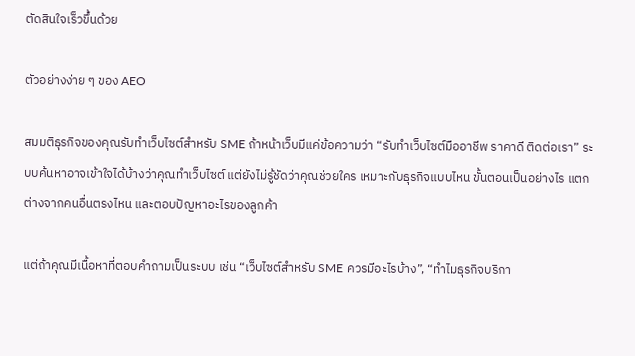ตัดสินใจเร็วขึ้นด้วย

ตัวอย่างง่าย ๆ ของ AEO

สมมติธุรกิจของคุณรับทำเว็บไซต์สำหรับ SME ถ้าหน้าเว็บมีแค่ข้อความว่า “รับทำเว็บไซต์มืออาชีพ ราคาดี ติดต่อเรา” ระบบค้นหาอาจเข้าใจได้บ้างว่าคุณทำเว็บไซต์ แต่ยังไม่รู้ชัดว่าคุณช่วยใคร เหมาะกับธุรกิจแบบไหน ขั้นตอนเป็นอย่างไร แตกต่างจากคนอื่นตรงไหน และตอบปัญหาอะไรของลูกค้า

แต่ถ้าคุณมีเนื้อหาที่ตอบคำถามเป็นระบบ เช่น “เว็บไซต์สำหรับ SME ควรมีอะไรบ้าง”, “ทำไมธุรกิจบริกา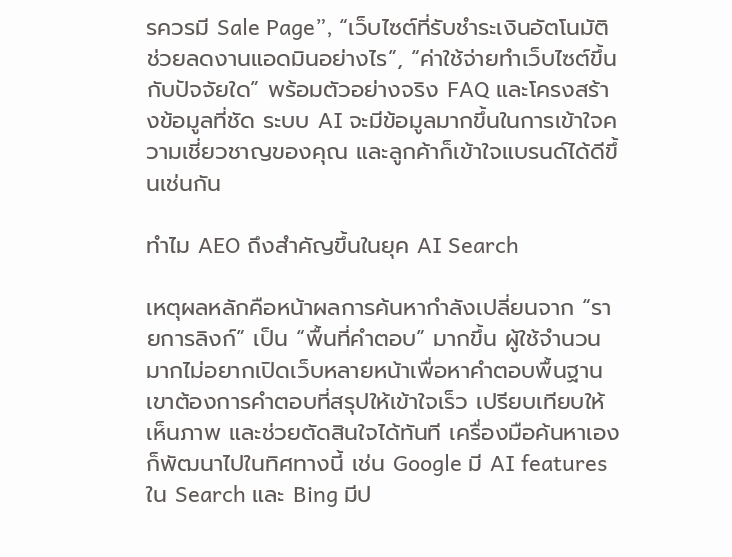รควรมี Sale Page”, “เว็บไซต์ที่รับชำระเงินอัตโนมัติช่วยลดงานแอดมินอย่างไร”, “ค่าใช้จ่ายทำเว็บไซต์ขึ้นกับปัจจัยใด” พร้อมตัวอย่างจริง FAQ และโครงสร้างข้อมูลที่ชัด ระบบ AI จะมีข้อมูลมากขึ้นในการเข้าใจความเชี่ยวชาญของคุณ และลูกค้าก็เข้าใจแบรนด์ได้ดีขึ้นเช่นกัน

ทำไม AEO ถึงสำคัญขึ้นในยุค AI Search

เหตุผลหลักคือหน้าผลการค้นหากำลังเปลี่ยนจาก “รายการลิงก์” เป็น “พื้นที่คำตอบ” มากขึ้น ผู้ใช้จำนวนมากไม่อยากเปิดเว็บหลายหน้าเพื่อหาคำตอบพื้นฐาน เขาต้องการคำตอบที่สรุปให้เข้าใจเร็ว เปรียบเทียบให้เห็นภาพ และช่วยตัดสินใจได้ทันที เครื่องมือค้นหาเองก็พัฒนาไปในทิศทางนี้ เช่น Google มี AI features ใน Search และ Bing มีป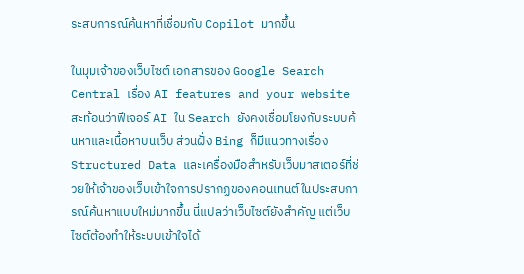ระสบการณ์ค้นหาที่เชื่อมกับ Copilot มากขึ้น

ในมุมเจ้าของเว็บไซต์ เอกสารของ Google Search Central เรื่อง AI features and your website สะท้อนว่าฟีเจอร์ AI ใน Search ยังคงเชื่อมโยงกับระบบค้นหาและเนื้อหาบนเว็บ ส่วนฝั่ง Bing ก็มีแนวทางเรื่อง Structured Data และเครื่องมือสำหรับเว็บมาสเตอร์ที่ช่วยให้เจ้าของเว็บเข้าใจการปรากฏของคอนเทนต์ในประสบการณ์ค้นหาแบบใหม่มากขึ้น นี่แปลว่าเว็บไซต์ยังสำคัญ แต่เว็บไซต์ต้องทำให้ระบบเข้าใจได้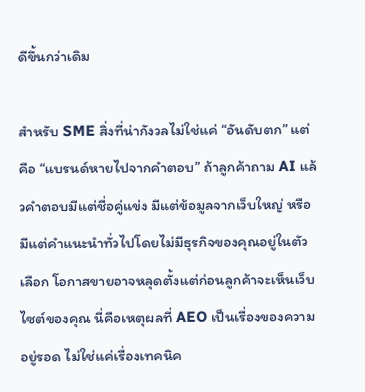ดีขึ้นกว่าเดิม

สำหรับ SME สิ่งที่น่ากังวลไม่ใช่แค่ “อันดับตก” แต่คือ “แบรนด์หายไปจากคำตอบ” ถ้าลูกค้าถาม AI แล้วคำตอบมีแต่ชื่อคู่แข่ง มีแต่ข้อมูลจากเว็บใหญ่ หรือมีแต่คำแนะนำทั่วไปโดยไม่มีธุรกิจของคุณอยู่ในตัวเลือก โอกาสขายอาจหลุดตั้งแต่ก่อนลูกค้าจะเห็นเว็บไซต์ของคุณ นี่คือเหตุผลที่ AEO เป็นเรื่องของความอยู่รอด ไม่ใช่แค่เรื่องเทคนิค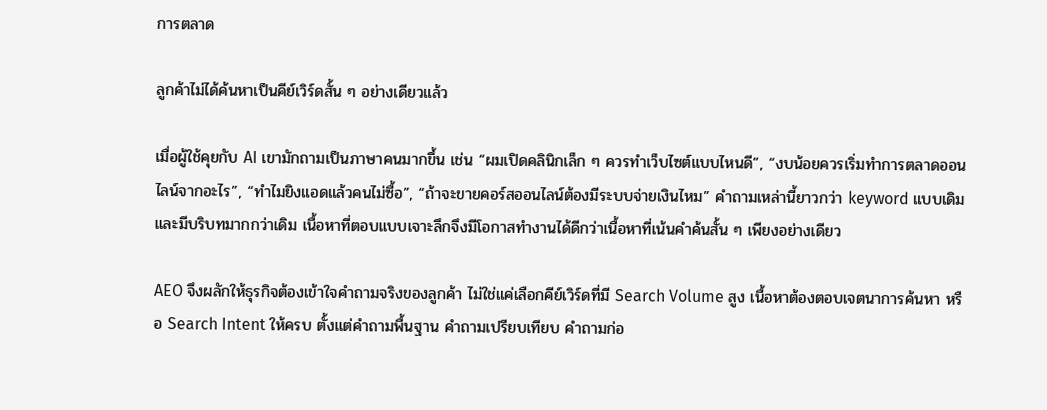การตลาด

ลูกค้าไม่ได้ค้นหาเป็นคีย์เวิร์ดสั้น ๆ อย่างเดียวแล้ว

เมื่อผู้ใช้คุยกับ AI เขามักถามเป็นภาษาคนมากขึ้น เช่น “ผมเปิดคลินิกเล็ก ๆ ควรทำเว็บไซต์แบบไหนดี”, “งบน้อยควรเริ่มทำการตลาดออนไลน์จากอะไร”, “ทำไมยิงแอดแล้วคนไม่ซื้อ”, “ถ้าจะขายคอร์สออนไลน์ต้องมีระบบจ่ายเงินไหม” คำถามเหล่านี้ยาวกว่า keyword แบบเดิมและมีบริบทมากกว่าเดิม เนื้อหาที่ตอบแบบเจาะลึกจึงมีโอกาสทำงานได้ดีกว่าเนื้อหาที่เน้นคำค้นสั้น ๆ เพียงอย่างเดียว

AEO จึงผลักให้ธุรกิจต้องเข้าใจคำถามจริงของลูกค้า ไม่ใช่แค่เลือกคีย์เวิร์ดที่มี Search Volume สูง เนื้อหาต้องตอบเจตนาการค้นหา หรือ Search Intent ให้ครบ ตั้งแต่คำถามพื้นฐาน คำถามเปรียบเทียบ คำถามก่อ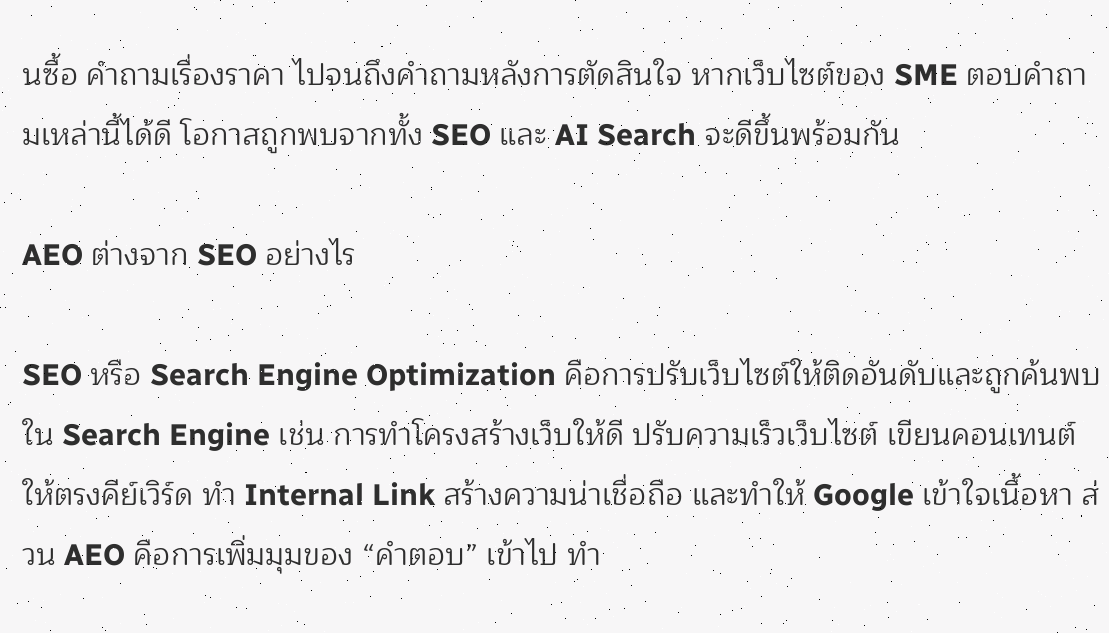นซื้อ คำถามเรื่องราคา ไปจนถึงคำถามหลังการตัดสินใจ หากเว็บไซต์ของ SME ตอบคำถามเหล่านี้ได้ดี โอกาสถูกพบจากทั้ง SEO และ AI Search จะดีขึ้นพร้อมกัน

AEO ต่างจาก SEO อย่างไร

SEO หรือ Search Engine Optimization คือการปรับเว็บไซต์ให้ติดอันดับและถูกค้นพบใน Search Engine เช่น การทำโครงสร้างเว็บให้ดี ปรับความเร็วเว็บไซต์ เขียนคอนเทนต์ให้ตรงคีย์เวิร์ด ทำ Internal Link สร้างความน่าเชื่อถือ และทำให้ Google เข้าใจเนื้อหา ส่วน AEO คือการเพิ่มมุมของ “คำตอบ” เข้าไป ทำ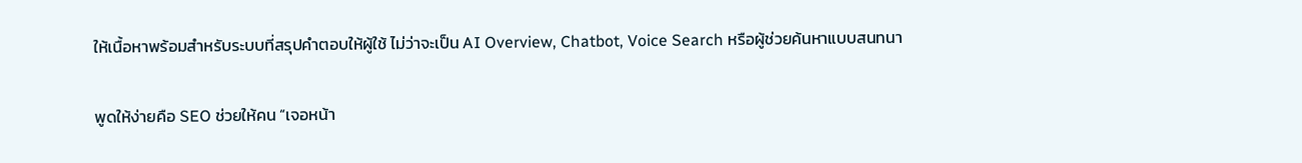ให้เนื้อหาพร้อมสำหรับระบบที่สรุปคำตอบให้ผู้ใช้ ไม่ว่าจะเป็น AI Overview, Chatbot, Voice Search หรือผู้ช่วยค้นหาแบบสนทนา

พูดให้ง่ายคือ SEO ช่วยให้คน “เจอหน้า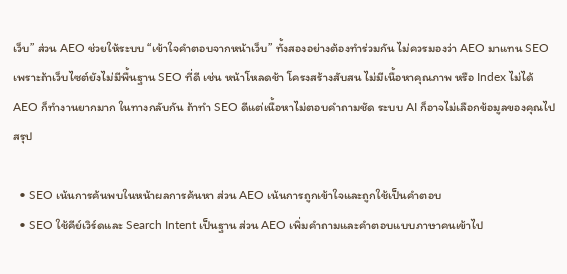เว็บ” ส่วน AEO ช่วยให้ระบบ “เข้าใจคำตอบจากหน้าเว็บ” ทั้งสองอย่างต้องทำร่วมกัน ไม่ควรมองว่า AEO มาแทน SEO เพราะถ้าเว็บไซต์ยังไม่มีพื้นฐาน SEO ที่ดี เช่น หน้าโหลดช้า โครงสร้างสับสน ไม่มีเนื้อหาคุณภาพ หรือ Index ไม่ได้ AEO ก็ทำงานยากมาก ในทางกลับกัน ถ้าทำ SEO ดีแต่เนื้อหาไม่ตอบคำถามชัด ระบบ AI ก็อาจไม่เลือกข้อมูลของคุณไปสรุป

  • SEO เน้นการค้นพบในหน้าผลการค้นหา ส่วน AEO เน้นการถูกเข้าใจและถูกใช้เป็นคำตอบ
  • SEO ใช้คีย์เวิร์ดและ Search Intent เป็นฐาน ส่วน AEO เพิ่มคำถามและคำตอบแบบภาษาคนเข้าไป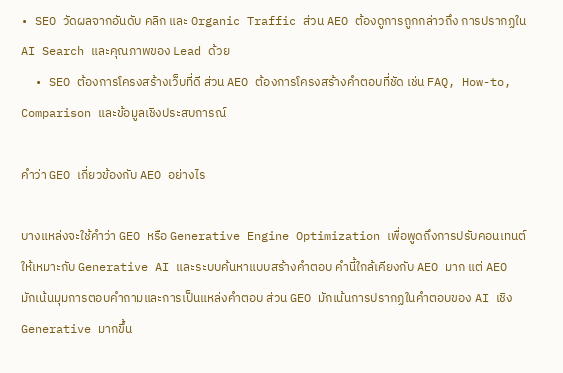• SEO วัดผลจากอันดับ คลิก และ Organic Traffic ส่วน AEO ต้องดูการถูกกล่าวถึง การปรากฏใน AI Search และคุณภาพของ Lead ด้วย
  • SEO ต้องการโครงสร้างเว็บที่ดี ส่วน AEO ต้องการโครงสร้างคำตอบที่ชัด เช่น FAQ, How-to, Comparison และข้อมูลเชิงประสบการณ์

คำว่า GEO เกี่ยวข้องกับ AEO อย่างไร

บางแหล่งจะใช้คำว่า GEO หรือ Generative Engine Optimization เพื่อพูดถึงการปรับคอนเทนต์ให้เหมาะกับ Generative AI และระบบค้นหาแบบสร้างคำตอบ คำนี้ใกล้เคียงกับ AEO มาก แต่ AEO มักเน้นมุมการตอบคำถามและการเป็นแหล่งคำตอบ ส่วน GEO มักเน้นการปรากฏในคำตอบของ AI เชิง Generative มากขึ้น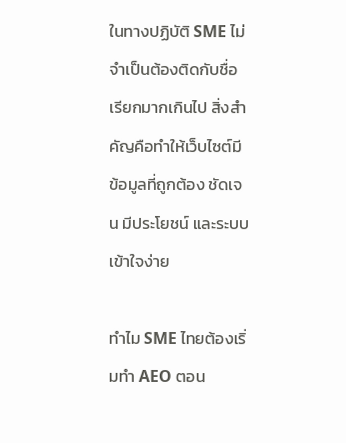ในทางปฏิบัติ SME ไม่จำเป็นต้องติดกับชื่อเรียกมากเกินไป สิ่งสำคัญคือทำให้เว็บไซต์มีข้อมูลที่ถูกต้อง ชัดเจน มีประโยชน์ และระบบเข้าใจง่าย

ทำไม SME ไทยต้องเริ่มทำ AEO ตอน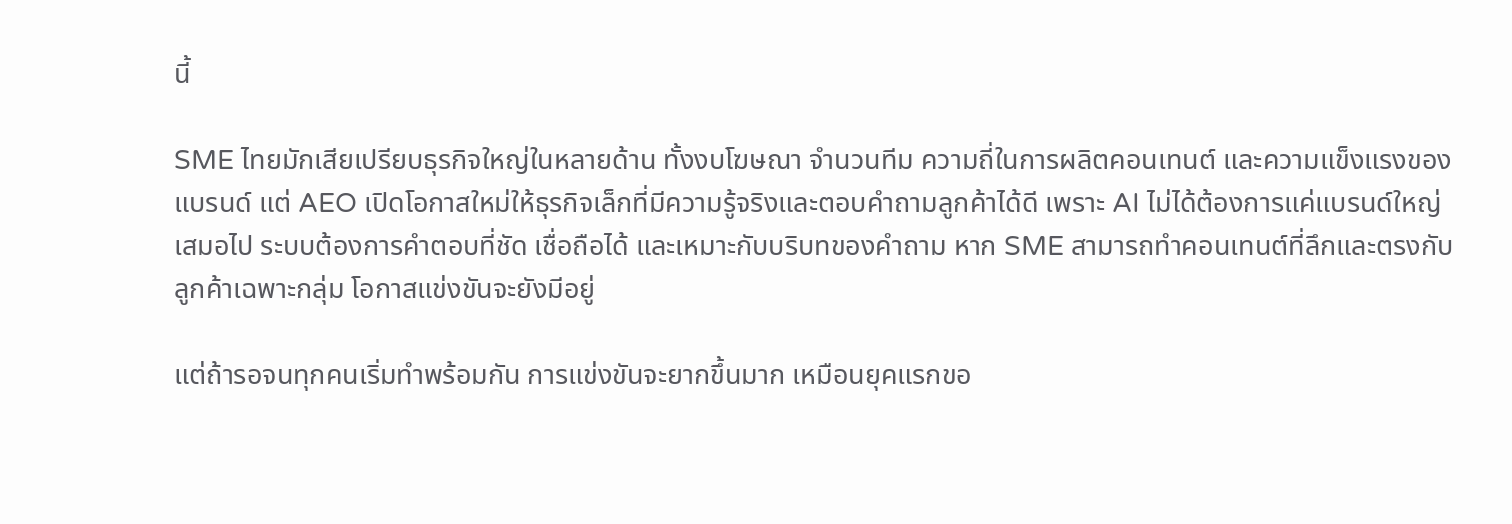นี้

SME ไทยมักเสียเปรียบธุรกิจใหญ่ในหลายด้าน ทั้งงบโฆษณา จำนวนทีม ความถี่ในการผลิตคอนเทนต์ และความแข็งแรงของแบรนด์ แต่ AEO เปิดโอกาสใหม่ให้ธุรกิจเล็กที่มีความรู้จริงและตอบคำถามลูกค้าได้ดี เพราะ AI ไม่ได้ต้องการแค่แบรนด์ใหญ่เสมอไป ระบบต้องการคำตอบที่ชัด เชื่อถือได้ และเหมาะกับบริบทของคำถาม หาก SME สามารถทำคอนเทนต์ที่ลึกและตรงกับลูกค้าเฉพาะกลุ่ม โอกาสแข่งขันจะยังมีอยู่

แต่ถ้ารอจนทุกคนเริ่มทำพร้อมกัน การแข่งขันจะยากขึ้นมาก เหมือนยุคแรกขอ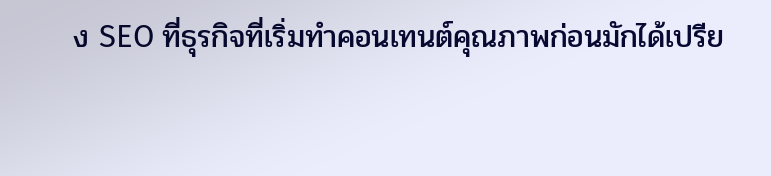ง SEO ที่ธุรกิจที่เริ่มทำคอนเทนต์คุณภาพก่อนมักได้เปรีย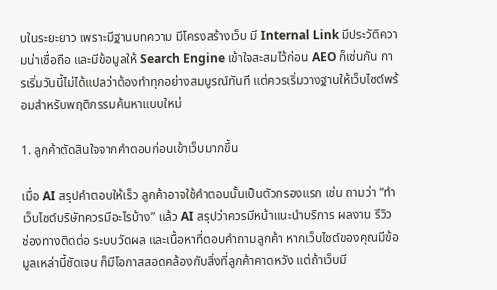บในระยะยาว เพราะมีฐานบทความ มีโครงสร้างเว็บ มี Internal Link มีประวัติความน่าเชื่อถือ และมีข้อมูลให้ Search Engine เข้าใจสะสมไว้ก่อน AEO ก็เช่นกัน การเริ่มวันนี้ไม่ได้แปลว่าต้องทำทุกอย่างสมบูรณ์ทันที แต่ควรเริ่มวางฐานให้เว็บไซต์พร้อมสำหรับพฤติกรรมค้นหาแบบใหม่

1. ลูกค้าตัดสินใจจากคำตอบก่อนเข้าเว็บมากขึ้น

เมื่อ AI สรุปคำตอบให้เร็ว ลูกค้าอาจใช้คำตอบนั้นเป็นตัวกรองแรก เช่น ถามว่า “ทำเว็บไซต์บริษัทควรมีอะไรบ้าง” แล้ว AI สรุปว่าควรมีหน้าแนะนำบริการ ผลงาน รีวิว ช่องทางติดต่อ ระบบวัดผล และเนื้อหาที่ตอบคำถามลูกค้า หากเว็บไซต์ของคุณมีข้อมูลเหล่านี้ชัดเจน ก็มีโอกาสสอดคล้องกับสิ่งที่ลูกค้าคาดหวัง แต่ถ้าเว็บมี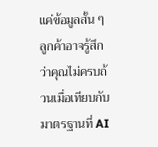แค่ข้อมูลสั้น ๆ ลูกค้าอาจรู้สึกว่าคุณไม่ครบถ้วนเมื่อเทียบกับมาตรฐานที่ AI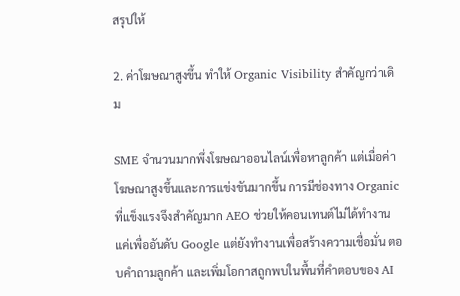สรุปให้

2. ค่าโฆษณาสูงขึ้น ทำให้ Organic Visibility สำคัญกว่าเดิม

SME จำนวนมากพึ่งโฆษณาออนไลน์เพื่อหาลูกค้า แต่เมื่อค่าโฆษณาสูงขึ้นและการแข่งขันมากขึ้น การมีช่องทาง Organic ที่แข็งแรงจึงสำคัญมาก AEO ช่วยให้คอนเทนต์ไม่ได้ทำงานแค่เพื่ออันดับ Google แต่ยังทำงานเพื่อสร้างความเชื่อมั่น ตอบคำถามลูกค้า และเพิ่มโอกาสถูกพบในพื้นที่คำตอบของ AI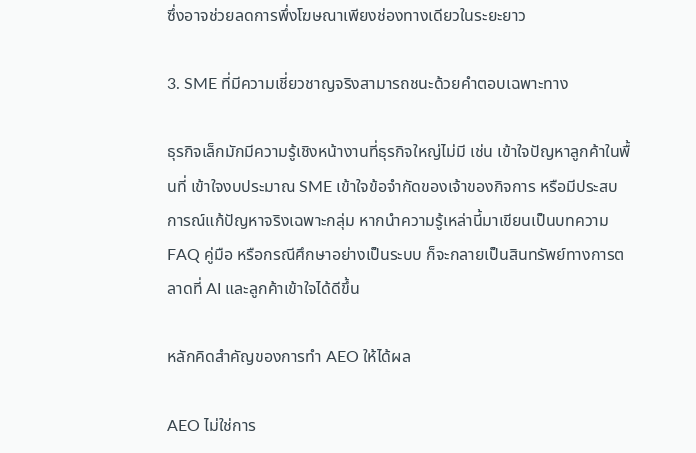ซึ่งอาจช่วยลดการพึ่งโฆษณาเพียงช่องทางเดียวในระยะยาว

3. SME ที่มีความเชี่ยวชาญจริงสามารถชนะด้วยคำตอบเฉพาะทาง

ธุรกิจเล็กมักมีความรู้เชิงหน้างานที่ธุรกิจใหญ่ไม่มี เช่น เข้าใจปัญหาลูกค้าในพื้นที่ เข้าใจงบประมาณ SME เข้าใจข้อจำกัดของเจ้าของกิจการ หรือมีประสบการณ์แก้ปัญหาจริงเฉพาะกลุ่ม หากนำความรู้เหล่านี้มาเขียนเป็นบทความ FAQ คู่มือ หรือกรณีศึกษาอย่างเป็นระบบ ก็จะกลายเป็นสินทรัพย์ทางการตลาดที่ AI และลูกค้าเข้าใจได้ดีขึ้น

หลักคิดสำคัญของการทำ AEO ให้ได้ผล

AEO ไม่ใช่การ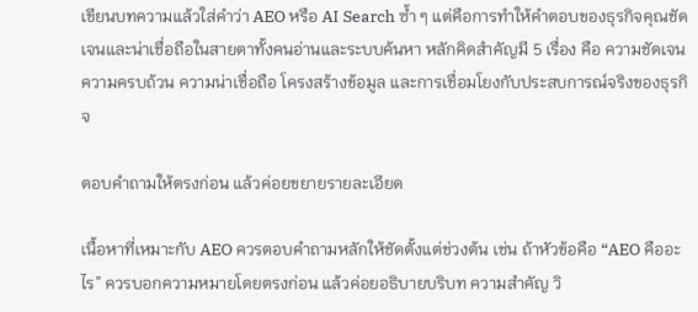เขียนบทความแล้วใส่คำว่า AEO หรือ AI Search ซ้ำ ๆ แต่คือการทำให้คำตอบของธุรกิจคุณชัดเจนและน่าเชื่อถือในสายตาทั้งคนอ่านและระบบค้นหา หลักคิดสำคัญมี 5 เรื่อง คือ ความชัดเจน ความครบถ้วน ความน่าเชื่อถือ โครงสร้างข้อมูล และการเชื่อมโยงกับประสบการณ์จริงของธุรกิจ

ตอบคำถามให้ตรงก่อน แล้วค่อยขยายรายละเอียด

เนื้อหาที่เหมาะกับ AEO ควรตอบคำถามหลักให้ชัดตั้งแต่ช่วงต้น เช่น ถ้าหัวข้อคือ “AEO คืออะไร” ควรบอกความหมายโดยตรงก่อน แล้วค่อยอธิบายบริบท ความสำคัญ วิ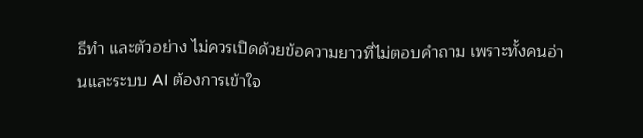ธีทำ และตัวอย่าง ไม่ควรเปิดด้วยข้อความยาวที่ไม่ตอบคำถาม เพราะทั้งคนอ่านและระบบ AI ต้องการเข้าใจ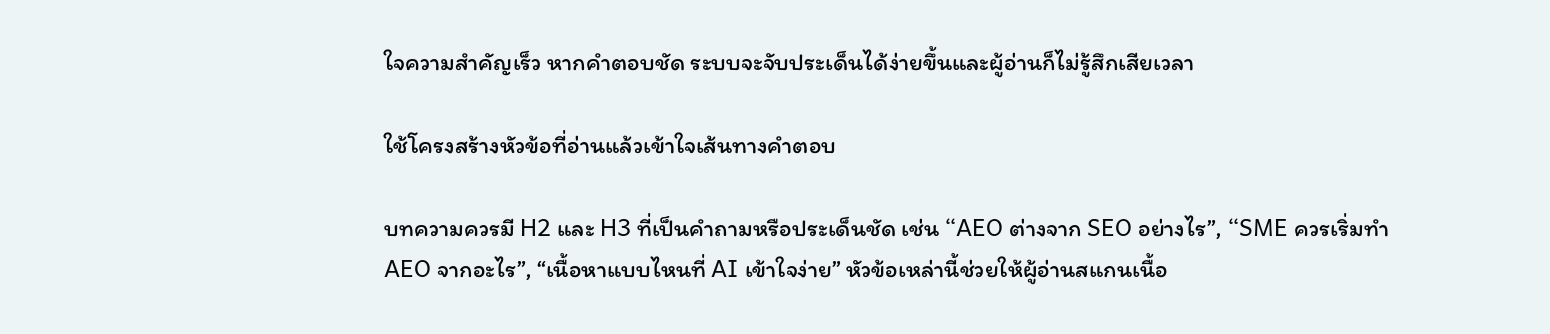ใจความสำคัญเร็ว หากคำตอบชัด ระบบจะจับประเด็นได้ง่ายขึ้นและผู้อ่านก็ไม่รู้สึกเสียเวลา

ใช้โครงสร้างหัวข้อที่อ่านแล้วเข้าใจเส้นทางคำตอบ

บทความควรมี H2 และ H3 ที่เป็นคำถามหรือประเด็นชัด เช่น “AEO ต่างจาก SEO อย่างไร”, “SME ควรเริ่มทำ AEO จากอะไร”, “เนื้อหาแบบไหนที่ AI เข้าใจง่าย” หัวข้อเหล่านี้ช่วยให้ผู้อ่านสแกนเนื้อ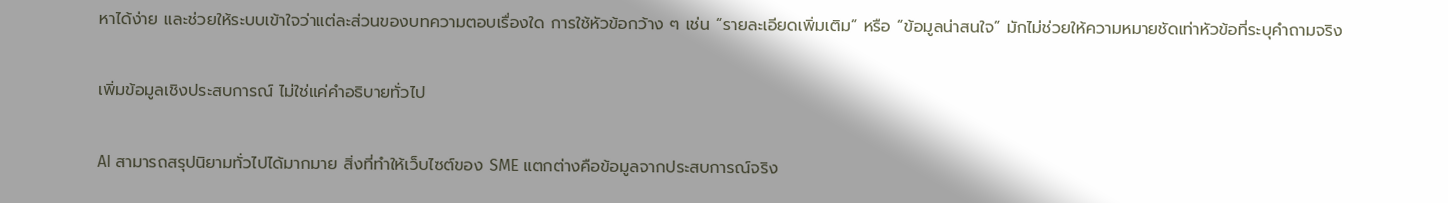หาได้ง่าย และช่วยให้ระบบเข้าใจว่าแต่ละส่วนของบทความตอบเรื่องใด การใช้หัวข้อกว้าง ๆ เช่น “รายละเอียดเพิ่มเติม” หรือ “ข้อมูลน่าสนใจ” มักไม่ช่วยให้ความหมายชัดเท่าหัวข้อที่ระบุคำถามจริง

เพิ่มข้อมูลเชิงประสบการณ์ ไม่ใช่แค่คำอธิบายทั่วไป

AI สามารถสรุปนิยามทั่วไปได้มากมาย สิ่งที่ทำให้เว็บไซต์ของ SME แตกต่างคือข้อมูลจากประสบการณ์จริง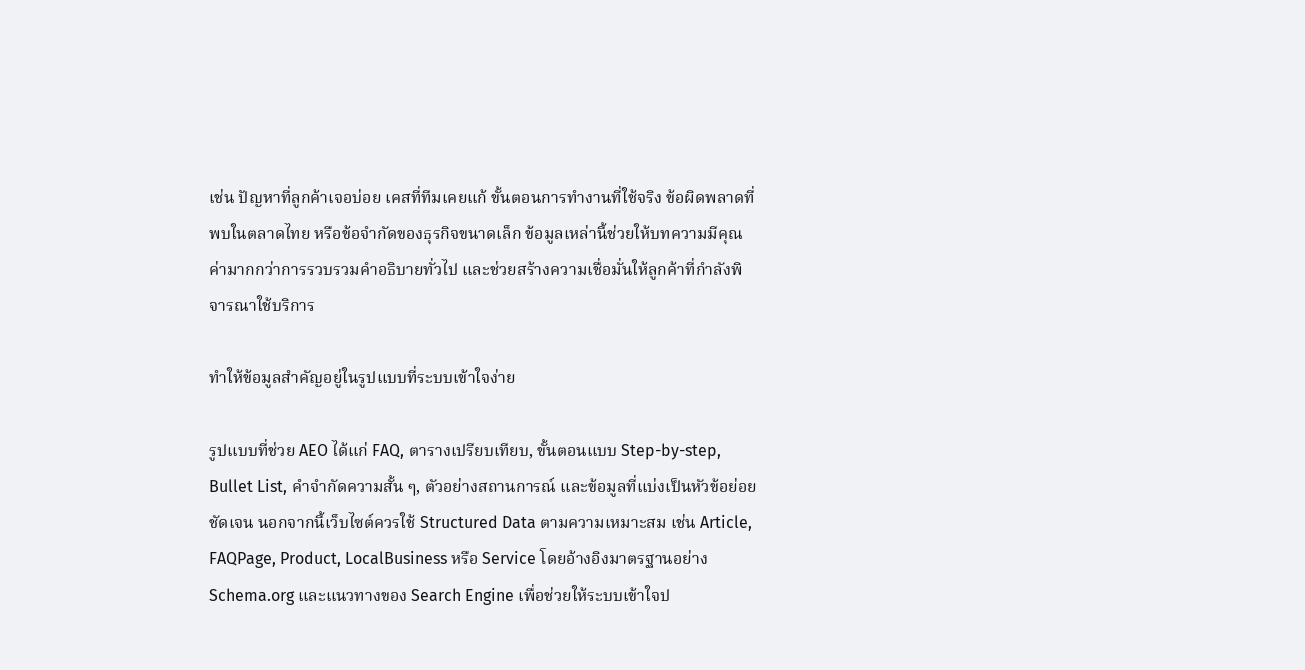เช่น ปัญหาที่ลูกค้าเจอบ่อย เคสที่ทีมเคยแก้ ขั้นตอนการทำงานที่ใช้จริง ข้อผิดพลาดที่พบในตลาดไทย หรือข้อจำกัดของธุรกิจขนาดเล็ก ข้อมูลเหล่านี้ช่วยให้บทความมีคุณค่ามากกว่าการรวบรวมคำอธิบายทั่วไป และช่วยสร้างความเชื่อมั่นให้ลูกค้าที่กำลังพิจารณาใช้บริการ

ทำให้ข้อมูลสำคัญอยู่ในรูปแบบที่ระบบเข้าใจง่าย

รูปแบบที่ช่วย AEO ได้แก่ FAQ, ตารางเปรียบเทียบ, ขั้นตอนแบบ Step-by-step, Bullet List, คำจำกัดความสั้น ๆ, ตัวอย่างสถานการณ์ และข้อมูลที่แบ่งเป็นหัวข้อย่อยชัดเจน นอกจากนี้เว็บไซต์ควรใช้ Structured Data ตามความเหมาะสม เช่น Article, FAQPage, Product, LocalBusiness หรือ Service โดยอ้างอิงมาตรฐานอย่าง Schema.org และแนวทางของ Search Engine เพื่อช่วยให้ระบบเข้าใจป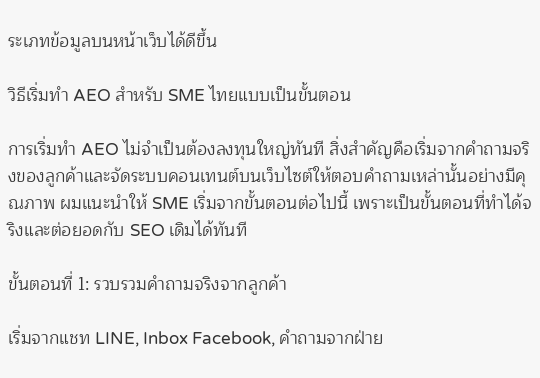ระเภทข้อมูลบนหน้าเว็บได้ดีขึ้น

วิธีเริ่มทำ AEO สำหรับ SME ไทยแบบเป็นขั้นตอน

การเริ่มทำ AEO ไม่จำเป็นต้องลงทุนใหญ่ทันที สิ่งสำคัญคือเริ่มจากคำถามจริงของลูกค้าและจัดระบบคอนเทนต์บนเว็บไซต์ให้ตอบคำถามเหล่านั้นอย่างมีคุณภาพ ผมแนะนำให้ SME เริ่มจากขั้นตอนต่อไปนี้ เพราะเป็นขั้นตอนที่ทำได้จริงและต่อยอดกับ SEO เดิมได้ทันที

ขั้นตอนที่ 1: รวบรวมคำถามจริงจากลูกค้า

เริ่มจากแชท LINE, Inbox Facebook, คำถามจากฝ่าย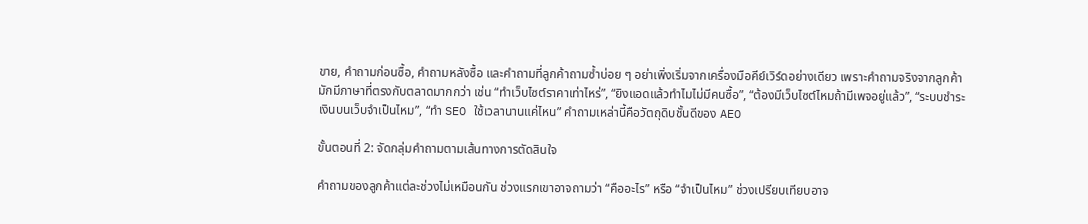ขาย, คำถามก่อนซื้อ, คำถามหลังซื้อ และคำถามที่ลูกค้าถามซ้ำบ่อย ๆ อย่าเพิ่งเริ่มจากเครื่องมือคีย์เวิร์ดอย่างเดียว เพราะคำถามจริงจากลูกค้ามักมีภาษาที่ตรงกับตลาดมากกว่า เช่น “ทำเว็บไซต์ราคาเท่าไหร่”, “ยิงแอดแล้วทำไมไม่มีคนซื้อ”, “ต้องมีเว็บไซต์ไหมถ้ามีเพจอยู่แล้ว”, “ระบบชำระเงินบนเว็บจำเป็นไหม”, “ทำ SEO ใช้เวลานานแค่ไหน” คำถามเหล่านี้คือวัตถุดิบชั้นดีของ AEO

ขั้นตอนที่ 2: จัดกลุ่มคำถามตามเส้นทางการตัดสินใจ

คำถามของลูกค้าแต่ละช่วงไม่เหมือนกัน ช่วงแรกเขาอาจถามว่า “คืออะไร” หรือ “จำเป็นไหม” ช่วงเปรียบเทียบอาจ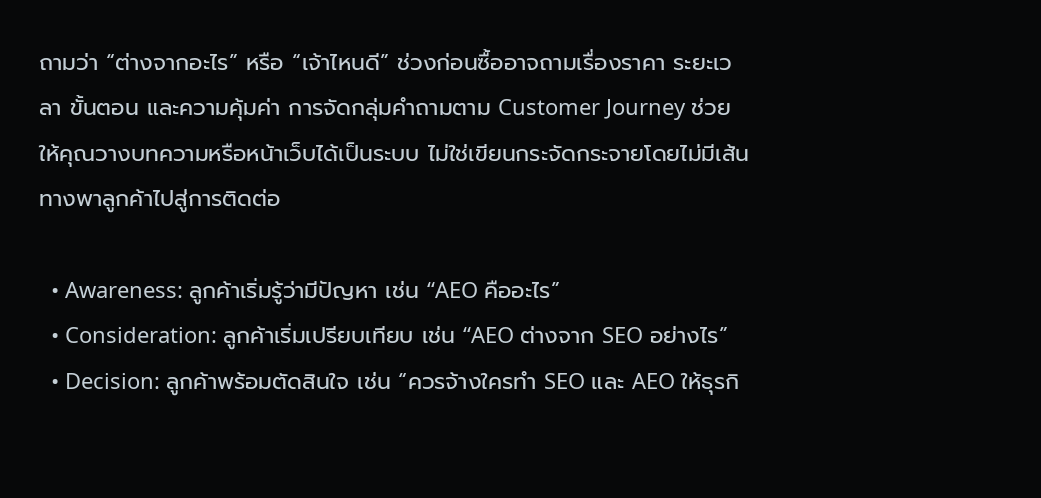ถามว่า “ต่างจากอะไร” หรือ “เจ้าไหนดี” ช่วงก่อนซื้ออาจถามเรื่องราคา ระยะเวลา ขั้นตอน และความคุ้มค่า การจัดกลุ่มคำถามตาม Customer Journey ช่วยให้คุณวางบทความหรือหน้าเว็บได้เป็นระบบ ไม่ใช่เขียนกระจัดกระจายโดยไม่มีเส้นทางพาลูกค้าไปสู่การติดต่อ

  • Awareness: ลูกค้าเริ่มรู้ว่ามีปัญหา เช่น “AEO คืออะไร”
  • Consideration: ลูกค้าเริ่มเปรียบเทียบ เช่น “AEO ต่างจาก SEO อย่างไร”
  • Decision: ลูกค้าพร้อมตัดสินใจ เช่น “ควรจ้างใครทำ SEO และ AEO ให้ธุรกิ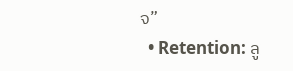จ”
  • Retention: ลู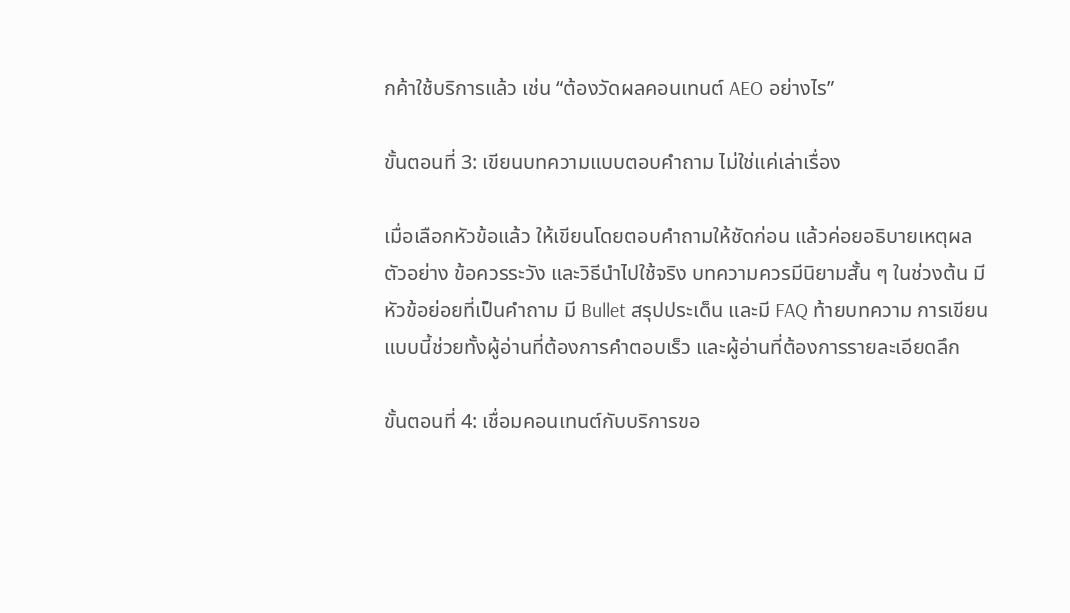กค้าใช้บริการแล้ว เช่น “ต้องวัดผลคอนเทนต์ AEO อย่างไร”

ขั้นตอนที่ 3: เขียนบทความแบบตอบคำถาม ไม่ใช่แค่เล่าเรื่อง

เมื่อเลือกหัวข้อแล้ว ให้เขียนโดยตอบคำถามให้ชัดก่อน แล้วค่อยอธิบายเหตุผล ตัวอย่าง ข้อควรระวัง และวิธีนำไปใช้จริง บทความควรมีนิยามสั้น ๆ ในช่วงต้น มีหัวข้อย่อยที่เป็นคำถาม มี Bullet สรุปประเด็น และมี FAQ ท้ายบทความ การเขียนแบบนี้ช่วยทั้งผู้อ่านที่ต้องการคำตอบเร็ว และผู้อ่านที่ต้องการรายละเอียดลึก

ขั้นตอนที่ 4: เชื่อมคอนเทนต์กับบริการขอ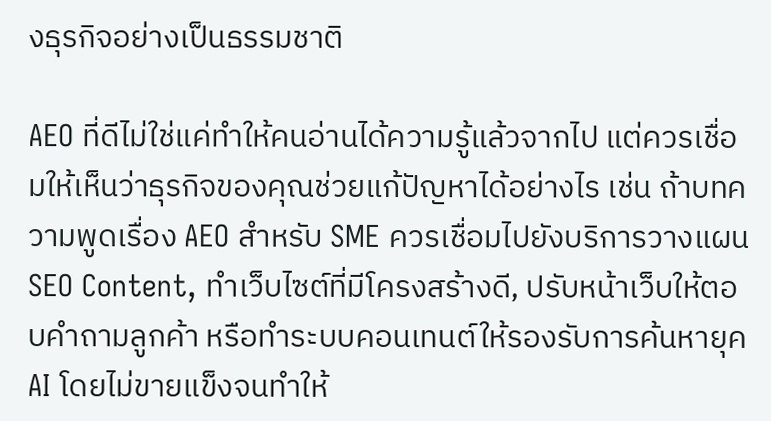งธุรกิจอย่างเป็นธรรมชาติ

AEO ที่ดีไม่ใช่แค่ทำให้คนอ่านได้ความรู้แล้วจากไป แต่ควรเชื่อมให้เห็นว่าธุรกิจของคุณช่วยแก้ปัญหาได้อย่างไร เช่น ถ้าบทความพูดเรื่อง AEO สำหรับ SME ควรเชื่อมไปยังบริการวางแผน SEO Content, ทำเว็บไซต์ที่มีโครงสร้างดี, ปรับหน้าเว็บให้ตอบคำถามลูกค้า หรือทำระบบคอนเทนต์ให้รองรับการค้นหายุค AI โดยไม่ขายแข็งจนทำให้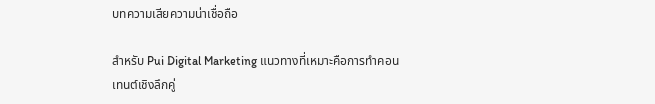บทความเสียความน่าเชื่อถือ

สำหรับ Pui Digital Marketing แนวทางที่เหมาะคือการทำคอนเทนต์เชิงลึกคู่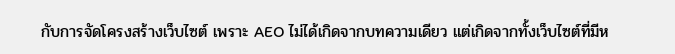กับการจัดโครงสร้างเว็บไซต์ เพราะ AEO ไม่ได้เกิดจากบทความเดียว แต่เกิดจากทั้งเว็บไซต์ที่มีห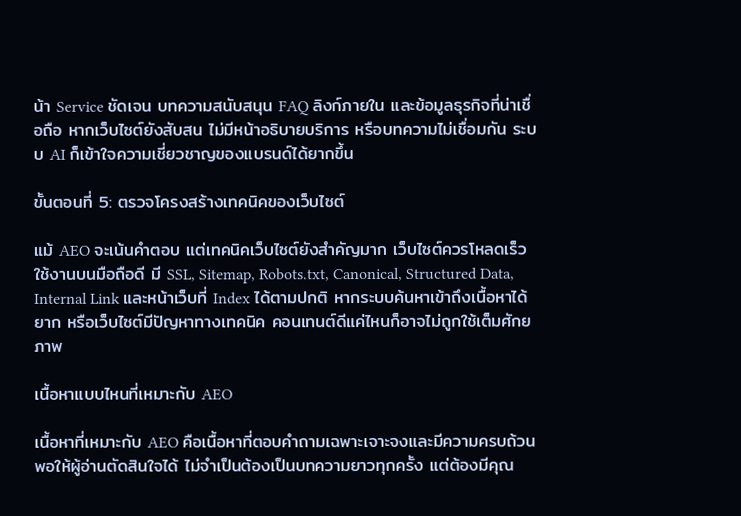น้า Service ชัดเจน บทความสนับสนุน FAQ ลิงก์ภายใน และข้อมูลธุรกิจที่น่าเชื่อถือ หากเว็บไซต์ยังสับสน ไม่มีหน้าอธิบายบริการ หรือบทความไม่เชื่อมกัน ระบบ AI ก็เข้าใจความเชี่ยวชาญของแบรนด์ได้ยากขึ้น

ขั้นตอนที่ 5: ตรวจโครงสร้างเทคนิคของเว็บไซต์

แม้ AEO จะเน้นคำตอบ แต่เทคนิคเว็บไซต์ยังสำคัญมาก เว็บไซต์ควรโหลดเร็ว ใช้งานบนมือถือดี มี SSL, Sitemap, Robots.txt, Canonical, Structured Data, Internal Link และหน้าเว็บที่ Index ได้ตามปกติ หากระบบค้นหาเข้าถึงเนื้อหาได้ยาก หรือเว็บไซต์มีปัญหาทางเทคนิค คอนเทนต์ดีแค่ไหนก็อาจไม่ถูกใช้เต็มศักยภาพ

เนื้อหาแบบไหนที่เหมาะกับ AEO

เนื้อหาที่เหมาะกับ AEO คือเนื้อหาที่ตอบคำถามเฉพาะเจาะจงและมีความครบถ้วนพอให้ผู้อ่านตัดสินใจได้ ไม่จำเป็นต้องเป็นบทความยาวทุกครั้ง แต่ต้องมีคุณ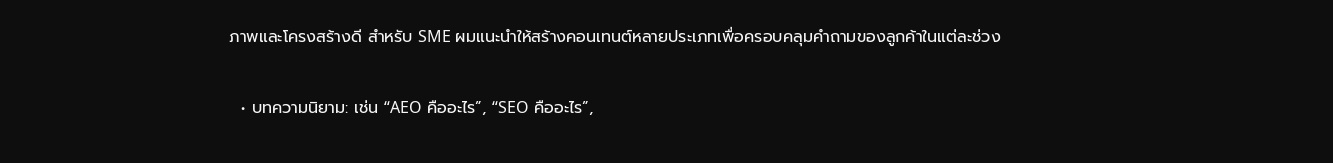ภาพและโครงสร้างดี สำหรับ SME ผมแนะนำให้สร้างคอนเทนต์หลายประเภทเพื่อครอบคลุมคำถามของลูกค้าในแต่ละช่วง

  • บทความนิยาม: เช่น “AEO คืออะไร”, “SEO คืออะไร”,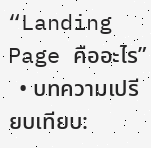“Landing Page คืออะไร”
  • บทความเปรียบเทียบ: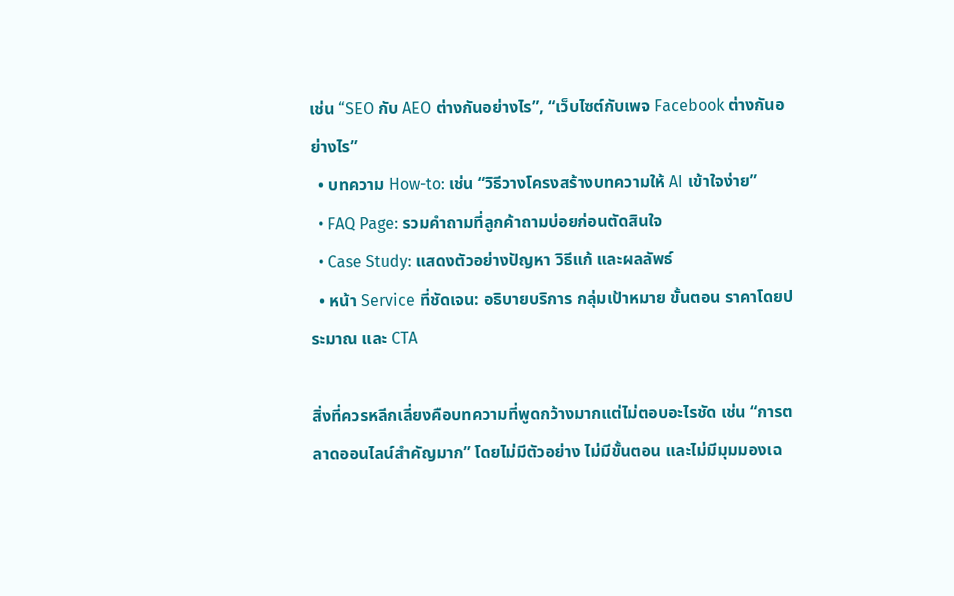เช่น “SEO กับ AEO ต่างกันอย่างไร”, “เว็บไซต์กับเพจ Facebook ต่างกันอย่างไร”
  • บทความ How-to: เช่น “วิธีวางโครงสร้างบทความให้ AI เข้าใจง่าย”
  • FAQ Page: รวมคำถามที่ลูกค้าถามบ่อยก่อนตัดสินใจ
  • Case Study: แสดงตัวอย่างปัญหา วิธีแก้ และผลลัพธ์
  • หน้า Service ที่ชัดเจน: อธิบายบริการ กลุ่มเป้าหมาย ขั้นตอน ราคาโดยประมาณ และ CTA

สิ่งที่ควรหลีกเลี่ยงคือบทความที่พูดกว้างมากแต่ไม่ตอบอะไรชัด เช่น “การตลาดออนไลน์สำคัญมาก” โดยไม่มีตัวอย่าง ไม่มีขั้นตอน และไม่มีมุมมองเฉ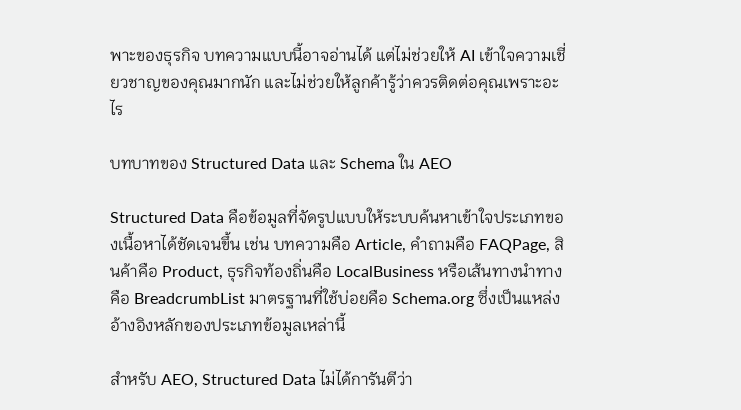พาะของธุรกิจ บทความแบบนี้อาจอ่านได้ แต่ไม่ช่วยให้ AI เข้าใจความเชี่ยวชาญของคุณมากนัก และไม่ช่วยให้ลูกค้ารู้ว่าควรติดต่อคุณเพราะอะไร

บทบาทของ Structured Data และ Schema ใน AEO

Structured Data คือข้อมูลที่จัดรูปแบบให้ระบบค้นหาเข้าใจประเภทของเนื้อหาได้ชัดเจนขึ้น เช่น บทความคือ Article, คำถามคือ FAQPage, สินค้าคือ Product, ธุรกิจท้องถิ่นคือ LocalBusiness หรือเส้นทางนำทางคือ BreadcrumbList มาตรฐานที่ใช้บ่อยคือ Schema.org ซึ่งเป็นแหล่งอ้างอิงหลักของประเภทข้อมูลเหล่านี้

สำหรับ AEO, Structured Data ไม่ได้การันตีว่า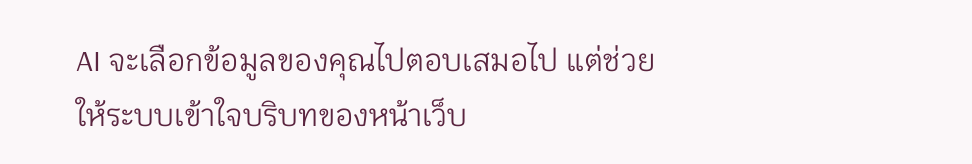AI จะเลือกข้อมูลของคุณไปตอบเสมอไป แต่ช่วยให้ระบบเข้าใจบริบทของหน้าเว็บ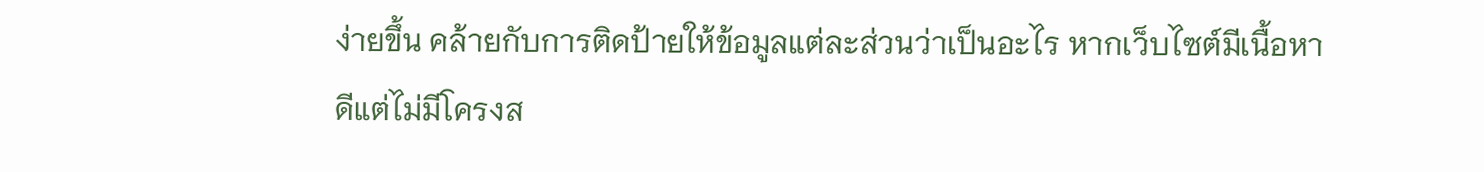ง่ายขึ้น คล้ายกับการติดป้ายให้ข้อมูลแต่ละส่วนว่าเป็นอะไร หากเว็บไซต์มีเนื้อหาดีแต่ไม่มีโครงส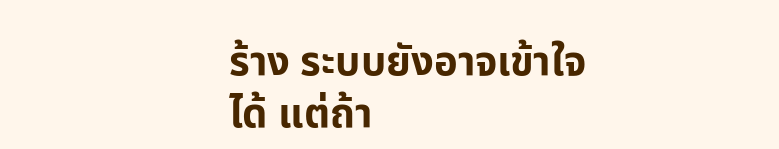ร้าง ระบบยังอาจเข้าใจได้ แต่ถ้า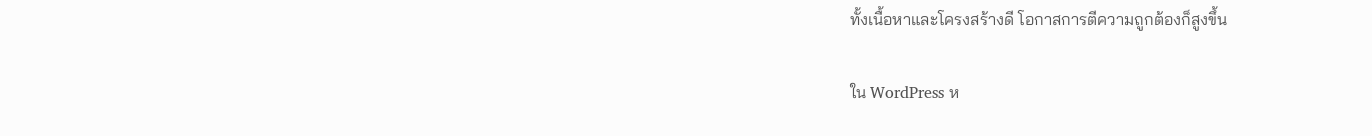ทั้งเนื้อหาและโครงสร้างดี โอกาสการตีความถูกต้องก็สูงขึ้น

ใน WordPress ห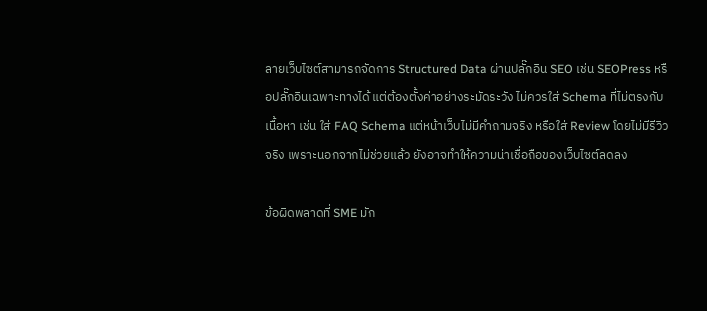ลายเว็บไซต์สามารถจัดการ Structured Data ผ่านปลั๊กอิน SEO เช่น SEOPress หรือปลั๊กอินเฉพาะทางได้ แต่ต้องตั้งค่าอย่างระมัดระวัง ไม่ควรใส่ Schema ที่ไม่ตรงกับเนื้อหา เช่น ใส่ FAQ Schema แต่หน้าเว็บไม่มีคำถามจริง หรือใส่ Review โดยไม่มีรีวิวจริง เพราะนอกจากไม่ช่วยแล้ว ยังอาจทำให้ความน่าเชื่อถือของเว็บไซต์ลดลง

ข้อผิดพลาดที่ SME มัก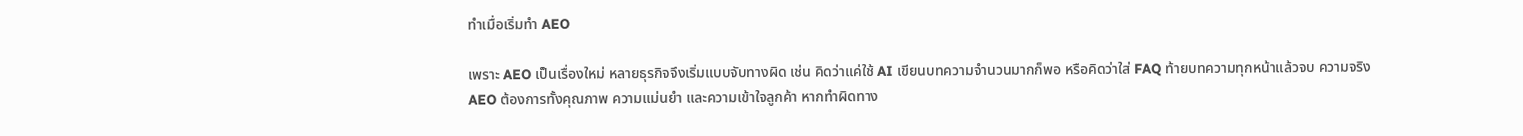ทำเมื่อเริ่มทำ AEO

เพราะ AEO เป็นเรื่องใหม่ หลายธุรกิจจึงเริ่มแบบจับทางผิด เช่น คิดว่าแค่ใช้ AI เขียนบทความจำนวนมากก็พอ หรือคิดว่าใส่ FAQ ท้ายบทความทุกหน้าแล้วจบ ความจริง AEO ต้องการทั้งคุณภาพ ความแม่นยำ และความเข้าใจลูกค้า หากทำผิดทาง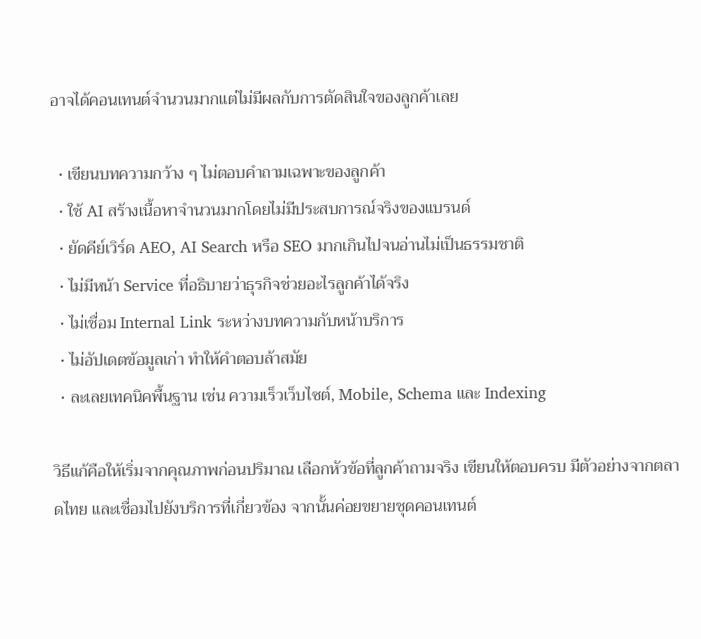อาจได้คอนเทนต์จำนวนมากแต่ไม่มีผลกับการตัดสินใจของลูกค้าเลย

  • เขียนบทความกว้าง ๆ ไม่ตอบคำถามเฉพาะของลูกค้า
  • ใช้ AI สร้างเนื้อหาจำนวนมากโดยไม่มีประสบการณ์จริงของแบรนด์
  • ยัดคีย์เวิร์ด AEO, AI Search หรือ SEO มากเกินไปจนอ่านไม่เป็นธรรมชาติ
  • ไม่มีหน้า Service ที่อธิบายว่าธุรกิจช่วยอะไรลูกค้าได้จริง
  • ไม่เชื่อม Internal Link ระหว่างบทความกับหน้าบริการ
  • ไม่อัปเดตข้อมูลเก่า ทำให้คำตอบล้าสมัย
  • ละเลยเทคนิคพื้นฐาน เช่น ความเร็วเว็บไซต์, Mobile, Schema และ Indexing

วิธีแก้คือให้เริ่มจากคุณภาพก่อนปริมาณ เลือกหัวข้อที่ลูกค้าถามจริง เขียนให้ตอบครบ มีตัวอย่างจากตลาดไทย และเชื่อมไปยังบริการที่เกี่ยวข้อง จากนั้นค่อยขยายชุดคอนเทนต์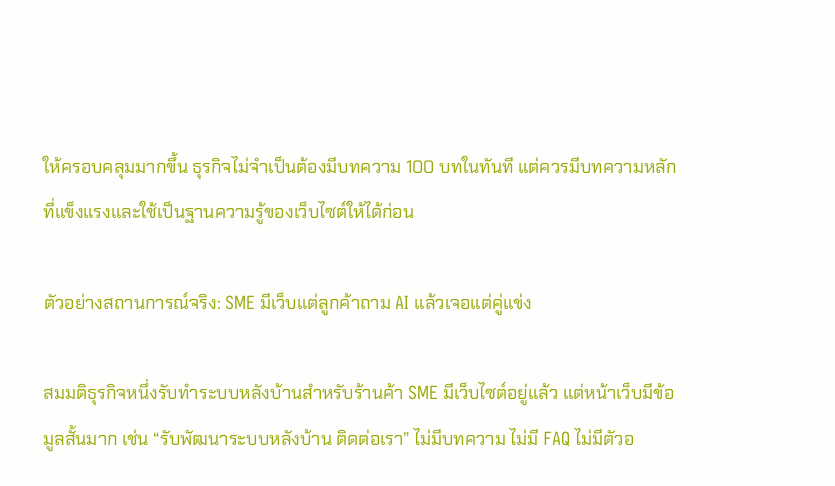ให้ครอบคลุมมากขึ้น ธุรกิจไม่จำเป็นต้องมีบทความ 100 บทในทันที แต่ควรมีบทความหลักที่แข็งแรงและใช้เป็นฐานความรู้ของเว็บไซต์ให้ได้ก่อน

ตัวอย่างสถานการณ์จริง: SME มีเว็บแต่ลูกค้าถาม AI แล้วเจอแต่คู่แข่ง

สมมติธุรกิจหนึ่งรับทำระบบหลังบ้านสำหรับร้านค้า SME มีเว็บไซต์อยู่แล้ว แต่หน้าเว็บมีข้อมูลสั้นมาก เช่น “รับพัฒนาระบบหลังบ้าน ติดต่อเรา” ไม่มีบทความ ไม่มี FAQ ไม่มีตัวอ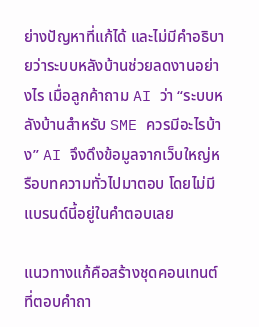ย่างปัญหาที่แก้ได้ และไม่มีคำอธิบายว่าระบบหลังบ้านช่วยลดงานอย่างไร เมื่อลูกค้าถาม AI ว่า “ระบบหลังบ้านสำหรับ SME ควรมีอะไรบ้าง” AI จึงดึงข้อมูลจากเว็บใหญ่หรือบทความทั่วไปมาตอบ โดยไม่มีแบรนด์นี้อยู่ในคำตอบเลย

แนวทางแก้คือสร้างชุดคอนเทนต์ที่ตอบคำถา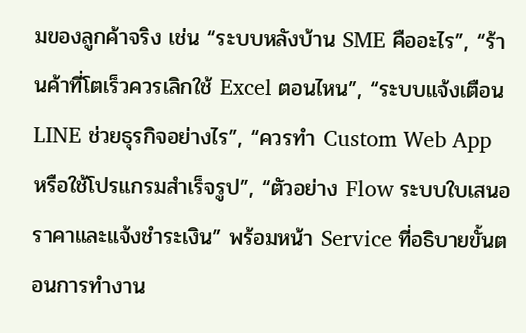มของลูกค้าจริง เช่น “ระบบหลังบ้าน SME คืออะไร”, “ร้านค้าที่โตเร็วควรเลิกใช้ Excel ตอนไหน”, “ระบบแจ้งเตือน LINE ช่วยธุรกิจอย่างไร”, “ควรทำ Custom Web App หรือใช้โปรแกรมสำเร็จรูป”, “ตัวอย่าง Flow ระบบใบเสนอราคาและแจ้งชำระเงิน” พร้อมหน้า Service ที่อธิบายขั้นตอนการทำงาน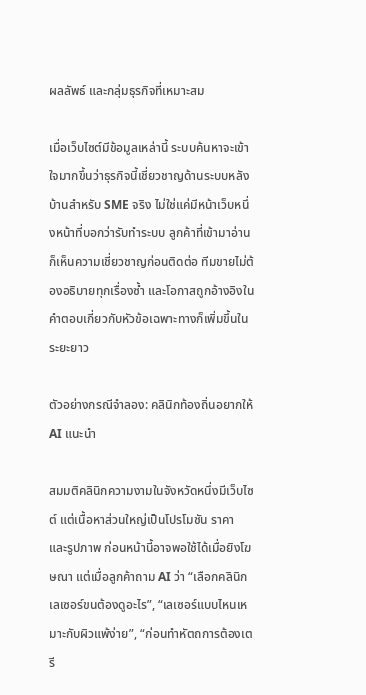ผลลัพธ์ และกลุ่มธุรกิจที่เหมาะสม

เมื่อเว็บไซต์มีข้อมูลเหล่านี้ ระบบค้นหาจะเข้าใจมากขึ้นว่าธุรกิจนี้เชี่ยวชาญด้านระบบหลังบ้านสำหรับ SME จริง ไม่ใช่แค่มีหน้าเว็บหนึ่งหน้าที่บอกว่ารับทำระบบ ลูกค้าที่เข้ามาอ่านก็เห็นความเชี่ยวชาญก่อนติดต่อ ทีมขายไม่ต้องอธิบายทุกเรื่องซ้ำ และโอกาสถูกอ้างอิงในคำตอบเกี่ยวกับหัวข้อเฉพาะทางก็เพิ่มขึ้นในระยะยาว

ตัวอย่างกรณีจำลอง: คลินิกท้องถิ่นอยากให้ AI แนะนำ

สมมติคลินิกความงามในจังหวัดหนึ่งมีเว็บไซต์ แต่เนื้อหาส่วนใหญ่เป็นโปรโมชัน ราคา และรูปภาพ ก่อนหน้านี้อาจพอใช้ได้เมื่อยิงโฆษณา แต่เมื่อลูกค้าถาม AI ว่า “เลือกคลินิกเลเซอร์ขนต้องดูอะไร”, “เลเซอร์แบบไหนเหมาะกับผิวแพ้ง่าย”, “ก่อนทำหัตถการต้องเตรี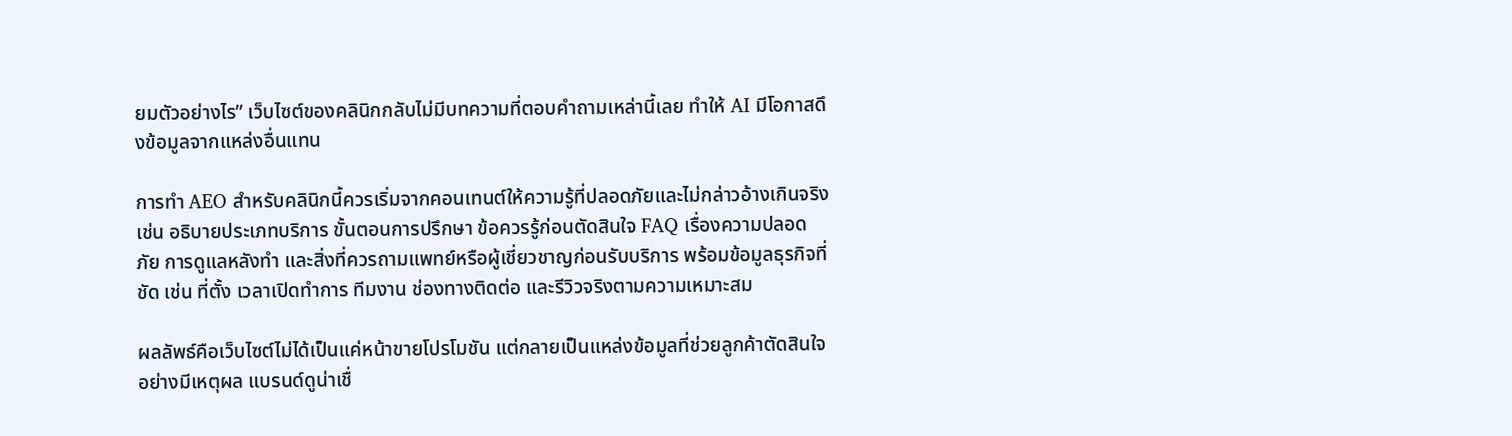ยมตัวอย่างไร” เว็บไซต์ของคลินิกกลับไม่มีบทความที่ตอบคำถามเหล่านี้เลย ทำให้ AI มีโอกาสดึงข้อมูลจากแหล่งอื่นแทน

การทำ AEO สำหรับคลินิกนี้ควรเริ่มจากคอนเทนต์ให้ความรู้ที่ปลอดภัยและไม่กล่าวอ้างเกินจริง เช่น อธิบายประเภทบริการ ขั้นตอนการปรึกษา ข้อควรรู้ก่อนตัดสินใจ FAQ เรื่องความปลอดภัย การดูแลหลังทำ และสิ่งที่ควรถามแพทย์หรือผู้เชี่ยวชาญก่อนรับบริการ พร้อมข้อมูลธุรกิจที่ชัด เช่น ที่ตั้ง เวลาเปิดทำการ ทีมงาน ช่องทางติดต่อ และรีวิวจริงตามความเหมาะสม

ผลลัพธ์คือเว็บไซต์ไม่ได้เป็นแค่หน้าขายโปรโมชัน แต่กลายเป็นแหล่งข้อมูลที่ช่วยลูกค้าตัดสินใจอย่างมีเหตุผล แบรนด์ดูน่าเชื่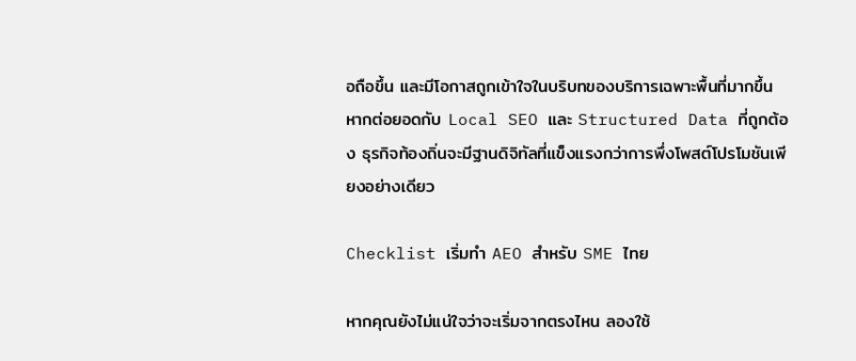อถือขึ้น และมีโอกาสถูกเข้าใจในบริบทของบริการเฉพาะพื้นที่มากขึ้น หากต่อยอดกับ Local SEO และ Structured Data ที่ถูกต้อง ธุรกิจท้องถิ่นจะมีฐานดิจิทัลที่แข็งแรงกว่าการพึ่งโพสต์โปรโมชันเพียงอย่างเดียว

Checklist เริ่มทำ AEO สำหรับ SME ไทย

หากคุณยังไม่แน่ใจว่าจะเริ่มจากตรงไหน ลองใช้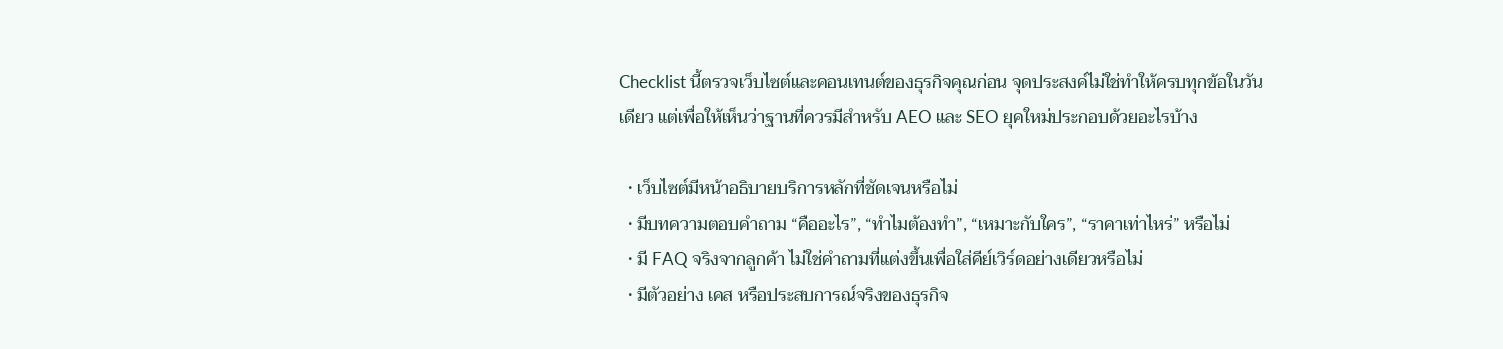Checklist นี้ตรวจเว็บไซต์และคอนเทนต์ของธุรกิจคุณก่อน จุดประสงค์ไม่ใช่ทำให้ครบทุกข้อในวันเดียว แต่เพื่อให้เห็นว่าฐานที่ควรมีสำหรับ AEO และ SEO ยุคใหม่ประกอบด้วยอะไรบ้าง

  • เว็บไซต์มีหน้าอธิบายบริการหลักที่ชัดเจนหรือไม่
  • มีบทความตอบคำถาม “คืออะไร”, “ทำไมต้องทำ”, “เหมาะกับใคร”, “ราคาเท่าไหร่” หรือไม่
  • มี FAQ จริงจากลูกค้า ไม่ใช่คำถามที่แต่งขึ้นเพื่อใส่คีย์เวิร์ดอย่างเดียวหรือไม่
  • มีตัวอย่าง เคส หรือประสบการณ์จริงของธุรกิจ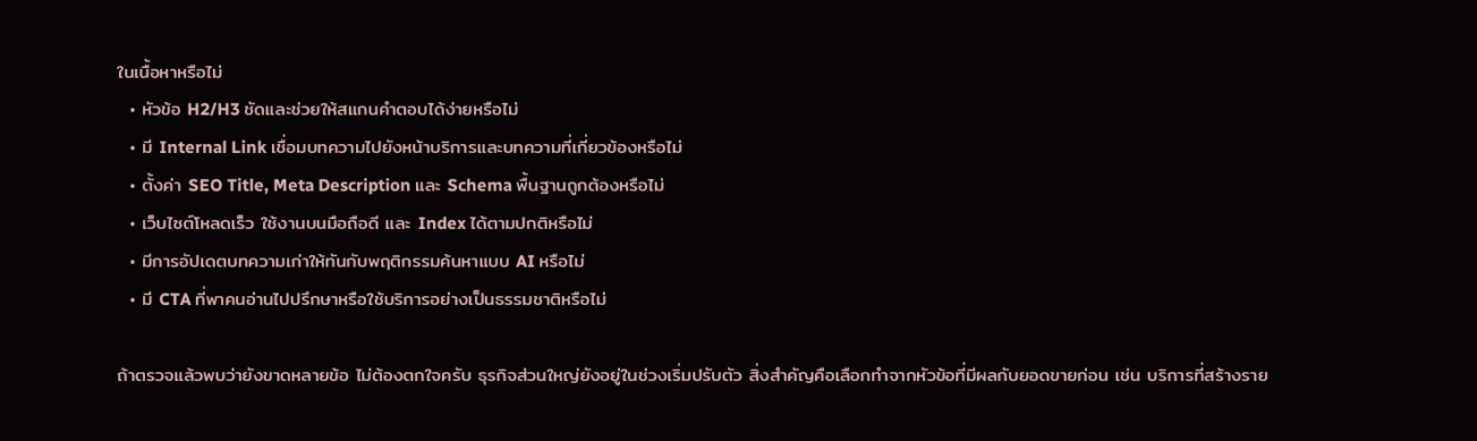ในเนื้อหาหรือไม่
  • หัวข้อ H2/H3 ชัดและช่วยให้สแกนคำตอบได้ง่ายหรือไม่
  • มี Internal Link เชื่อมบทความไปยังหน้าบริการและบทความที่เกี่ยวข้องหรือไม่
  • ตั้งค่า SEO Title, Meta Description และ Schema พื้นฐานถูกต้องหรือไม่
  • เว็บไซต์โหลดเร็ว ใช้งานบนมือถือดี และ Index ได้ตามปกติหรือไม่
  • มีการอัปเดตบทความเก่าให้ทันกับพฤติกรรมค้นหาแบบ AI หรือไม่
  • มี CTA ที่พาคนอ่านไปปรึกษาหรือใช้บริการอย่างเป็นธรรมชาติหรือไม่

ถ้าตรวจแล้วพบว่ายังขาดหลายข้อ ไม่ต้องตกใจครับ ธุรกิจส่วนใหญ่ยังอยู่ในช่วงเริ่มปรับตัว สิ่งสำคัญคือเลือกทำจากหัวข้อที่มีผลกับยอดขายก่อน เช่น บริการที่สร้างราย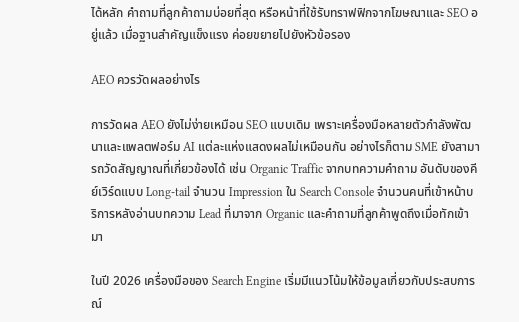ได้หลัก คำถามที่ลูกค้าถามบ่อยที่สุด หรือหน้าที่ใช้รับทราฟฟิกจากโฆษณาและ SEO อยู่แล้ว เมื่อฐานสำคัญแข็งแรง ค่อยขยายไปยังหัวข้อรอง

AEO ควรวัดผลอย่างไร

การวัดผล AEO ยังไม่ง่ายเหมือน SEO แบบเดิม เพราะเครื่องมือหลายตัวกำลังพัฒนาและแพลตฟอร์ม AI แต่ละแห่งแสดงผลไม่เหมือนกัน อย่างไรก็ตาม SME ยังสามารถวัดสัญญาณที่เกี่ยวข้องได้ เช่น Organic Traffic จากบทความคำถาม อันดับของคีย์เวิร์ดแบบ Long-tail จำนวน Impression ใน Search Console จำนวนคนที่เข้าหน้าบริการหลังอ่านบทความ Lead ที่มาจาก Organic และคำถามที่ลูกค้าพูดถึงเมื่อทักเข้ามา

ในปี 2026 เครื่องมือของ Search Engine เริ่มมีแนวโน้มให้ข้อมูลเกี่ยวกับประสบการณ์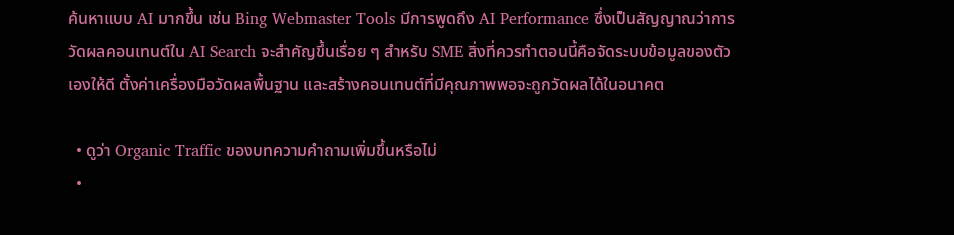ค้นหาแบบ AI มากขึ้น เช่น Bing Webmaster Tools มีการพูดถึง AI Performance ซึ่งเป็นสัญญาณว่าการวัดผลคอนเทนต์ใน AI Search จะสำคัญขึ้นเรื่อย ๆ สำหรับ SME สิ่งที่ควรทำตอนนี้คือจัดระบบข้อมูลของตัวเองให้ดี ตั้งค่าเครื่องมือวัดผลพื้นฐาน และสร้างคอนเทนต์ที่มีคุณภาพพอจะถูกวัดผลได้ในอนาคต

  • ดูว่า Organic Traffic ของบทความคำถามเพิ่มขึ้นหรือไม่
  •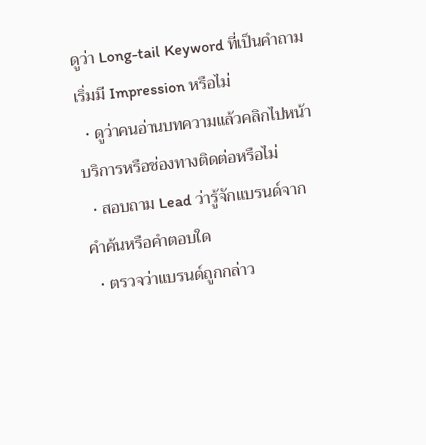ดูว่า Long-tail Keyword ที่เป็นคำถามเริ่มมี Impression หรือไม่
  • ดูว่าคนอ่านบทความแล้วคลิกไปหน้าบริการหรือช่องทางติดต่อหรือไม่
  • สอบถาม Lead ว่ารู้จักแบรนด์จากคำค้นหรือคำตอบใด
  • ตรวจว่าแบรนด์ถูกกล่าว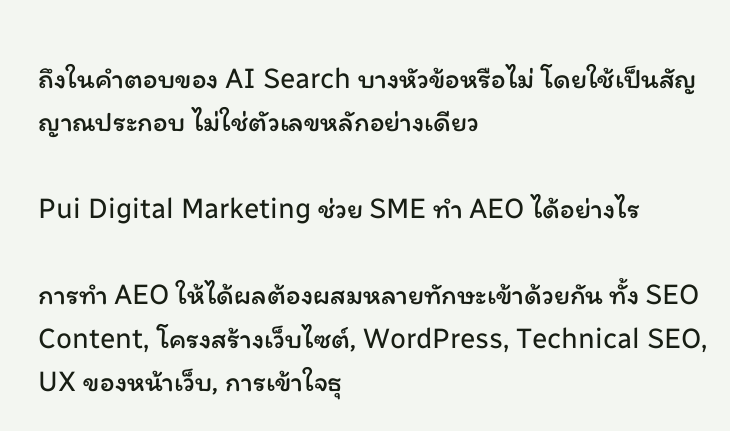ถึงในคำตอบของ AI Search บางหัวข้อหรือไม่ โดยใช้เป็นสัญญาณประกอบ ไม่ใช่ตัวเลขหลักอย่างเดียว

Pui Digital Marketing ช่วย SME ทำ AEO ได้อย่างไร

การทำ AEO ให้ได้ผลต้องผสมหลายทักษะเข้าด้วยกัน ทั้ง SEO Content, โครงสร้างเว็บไซต์, WordPress, Technical SEO, UX ของหน้าเว็บ, การเข้าใจธุ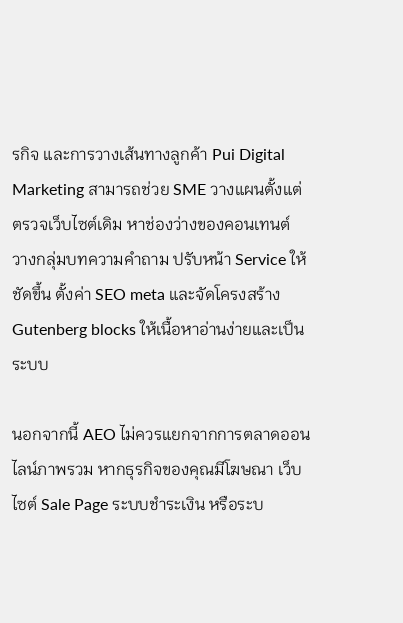รกิจ และการวางเส้นทางลูกค้า Pui Digital Marketing สามารถช่วย SME วางแผนตั้งแต่ตรวจเว็บไซต์เดิม หาช่องว่างของคอนเทนต์ วางกลุ่มบทความคำถาม ปรับหน้า Service ให้ชัดขึ้น ตั้งค่า SEO meta และจัดโครงสร้าง Gutenberg blocks ให้เนื้อหาอ่านง่ายและเป็นระบบ

นอกจากนี้ AEO ไม่ควรแยกจากการตลาดออนไลน์ภาพรวม หากธุรกิจของคุณมีโฆษณา เว็บไซต์ Sale Page ระบบชำระเงิน หรือระบ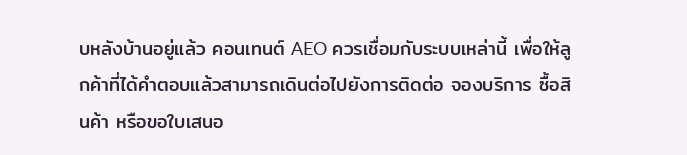บหลังบ้านอยู่แล้ว คอนเทนต์ AEO ควรเชื่อมกับระบบเหล่านี้ เพื่อให้ลูกค้าที่ได้คำตอบแล้วสามารถเดินต่อไปยังการติดต่อ จองบริการ ซื้อสินค้า หรือขอใบเสนอ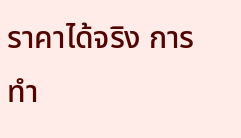ราคาได้จริง การทำ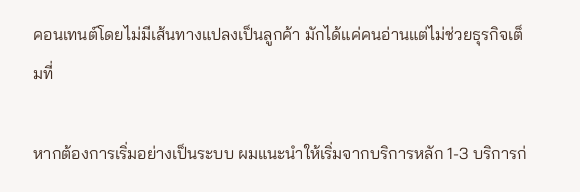คอนเทนต์โดยไม่มีเส้นทางแปลงเป็นลูกค้า มักได้แค่คนอ่านแต่ไม่ช่วยธุรกิจเต็มที่

หากต้องการเริ่มอย่างเป็นระบบ ผมแนะนำให้เริ่มจากบริการหลัก 1-3 บริการก่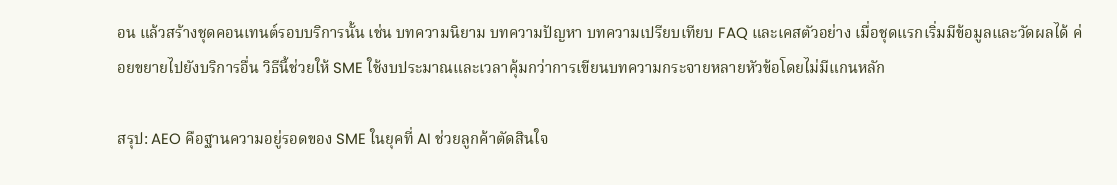อน แล้วสร้างชุดคอนเทนต์รอบบริการนั้น เช่น บทความนิยาม บทความปัญหา บทความเปรียบเทียบ FAQ และเคสตัวอย่าง เมื่อชุดแรกเริ่มมีข้อมูลและวัดผลได้ ค่อยขยายไปยังบริการอื่น วิธีนี้ช่วยให้ SME ใช้งบประมาณและเวลาคุ้มกว่าการเขียนบทความกระจายหลายหัวข้อโดยไม่มีแกนหลัก

สรุป: AEO คือฐานความอยู่รอดของ SME ในยุคที่ AI ช่วยลูกค้าตัดสินใจ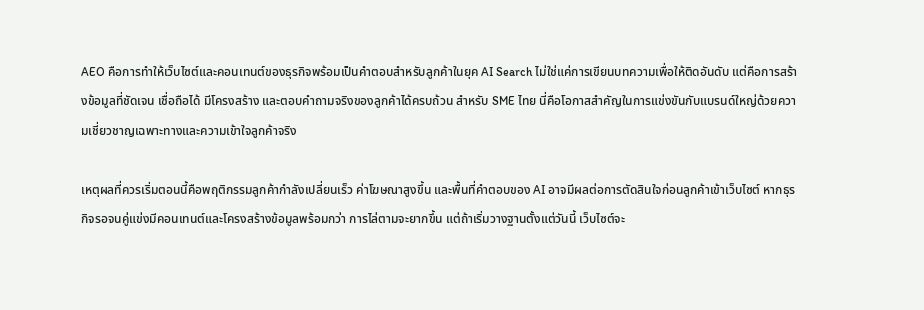AEO คือการทำให้เว็บไซต์และคอนเทนต์ของธุรกิจพร้อมเป็นคำตอบสำหรับลูกค้าในยุค AI Search ไม่ใช่แค่การเขียนบทความเพื่อให้ติดอันดับ แต่คือการสร้างข้อมูลที่ชัดเจน เชื่อถือได้ มีโครงสร้าง และตอบคำถามจริงของลูกค้าได้ครบถ้วน สำหรับ SME ไทย นี่คือโอกาสสำคัญในการแข่งขันกับแบรนด์ใหญ่ด้วยความเชี่ยวชาญเฉพาะทางและความเข้าใจลูกค้าจริง

เหตุผลที่ควรเริ่มตอนนี้คือพฤติกรรมลูกค้ากำลังเปลี่ยนเร็ว ค่าโฆษณาสูงขึ้น และพื้นที่คำตอบของ AI อาจมีผลต่อการตัดสินใจก่อนลูกค้าเข้าเว็บไซต์ หากธุรกิจรอจนคู่แข่งมีคอนเทนต์และโครงสร้างข้อมูลพร้อมกว่า การไล่ตามจะยากขึ้น แต่ถ้าเริ่มวางฐานตั้งแต่วันนี้ เว็บไซต์จะ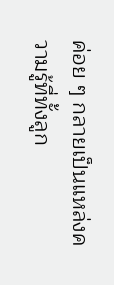ค่อย ๆ กลายเป็นแหล่งความรู้ที่ทั้งลูก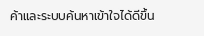ค้าและระบบค้นหาเข้าใจได้ดีขึ้น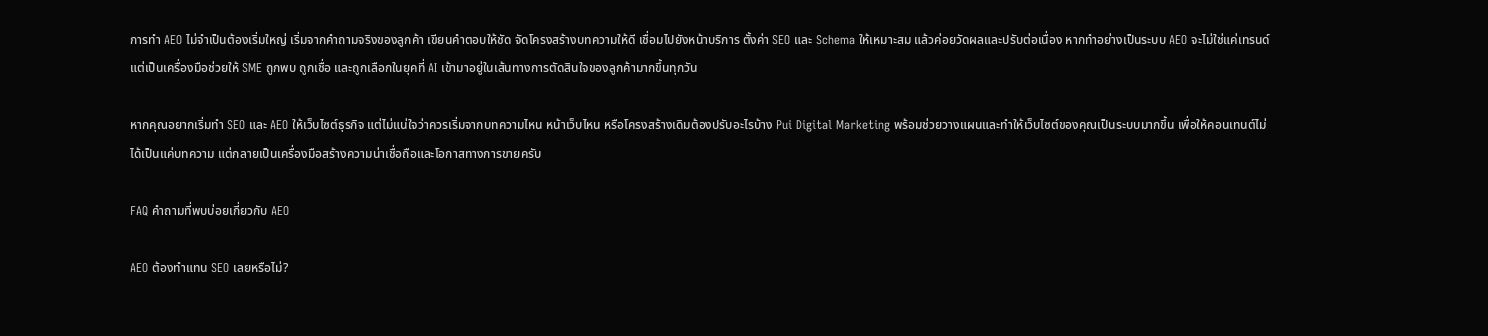การทำ AEO ไม่จำเป็นต้องเริ่มใหญ่ เริ่มจากคำถามจริงของลูกค้า เขียนคำตอบให้ชัด จัดโครงสร้างบทความให้ดี เชื่อมไปยังหน้าบริการ ตั้งค่า SEO และ Schema ให้เหมาะสม แล้วค่อยวัดผลและปรับต่อเนื่อง หากทำอย่างเป็นระบบ AEO จะไม่ใช่แค่เทรนด์ แต่เป็นเครื่องมือช่วยให้ SME ถูกพบ ถูกเชื่อ และถูกเลือกในยุคที่ AI เข้ามาอยู่ในเส้นทางการตัดสินใจของลูกค้ามากขึ้นทุกวัน

หากคุณอยากเริ่มทำ SEO และ AEO ให้เว็บไซต์ธุรกิจ แต่ไม่แน่ใจว่าควรเริ่มจากบทความไหน หน้าเว็บไหน หรือโครงสร้างเดิมต้องปรับอะไรบ้าง Pui Digital Marketing พร้อมช่วยวางแผนและทำให้เว็บไซต์ของคุณเป็นระบบมากขึ้น เพื่อให้คอนเทนต์ไม่ได้เป็นแค่บทความ แต่กลายเป็นเครื่องมือสร้างความน่าเชื่อถือและโอกาสทางการขายครับ

FAQ คำถามที่พบบ่อยเกี่ยวกับ AEO

AEO ต้องทำแทน SEO เลยหรือไม่?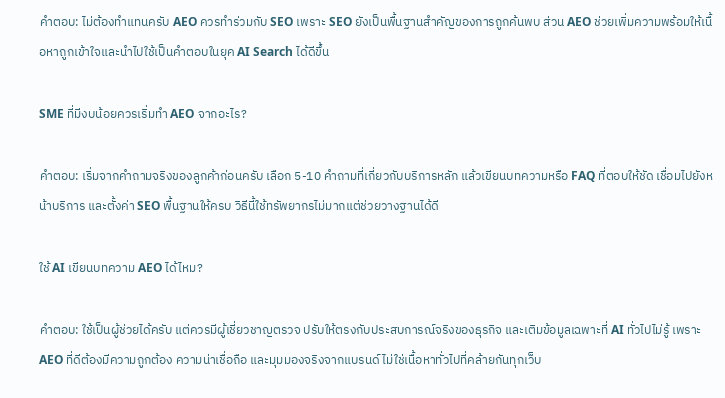คำตอบ: ไม่ต้องทำแทนครับ AEO ควรทำร่วมกับ SEO เพราะ SEO ยังเป็นพื้นฐานสำคัญของการถูกค้นพบ ส่วน AEO ช่วยเพิ่มความพร้อมให้เนื้อหาถูกเข้าใจและนำไปใช้เป็นคำตอบในยุค AI Search ได้ดีขึ้น

SME ที่มีงบน้อยควรเริ่มทำ AEO จากอะไร?

คำตอบ: เริ่มจากคำถามจริงของลูกค้าก่อนครับ เลือก 5-10 คำถามที่เกี่ยวกับบริการหลัก แล้วเขียนบทความหรือ FAQ ที่ตอบให้ชัด เชื่อมไปยังหน้าบริการ และตั้งค่า SEO พื้นฐานให้ครบ วิธีนี้ใช้ทรัพยากรไม่มากแต่ช่วยวางฐานได้ดี

ใช้ AI เขียนบทความ AEO ได้ไหม?

คำตอบ: ใช้เป็นผู้ช่วยได้ครับ แต่ควรมีผู้เชี่ยวชาญตรวจ ปรับให้ตรงกับประสบการณ์จริงของธุรกิจ และเติมข้อมูลเฉพาะที่ AI ทั่วไปไม่รู้ เพราะ AEO ที่ดีต้องมีความถูกต้อง ความน่าเชื่อถือ และมุมมองจริงจากแบรนด์ ไม่ใช่เนื้อหาทั่วไปที่คล้ายกันทุกเว็บ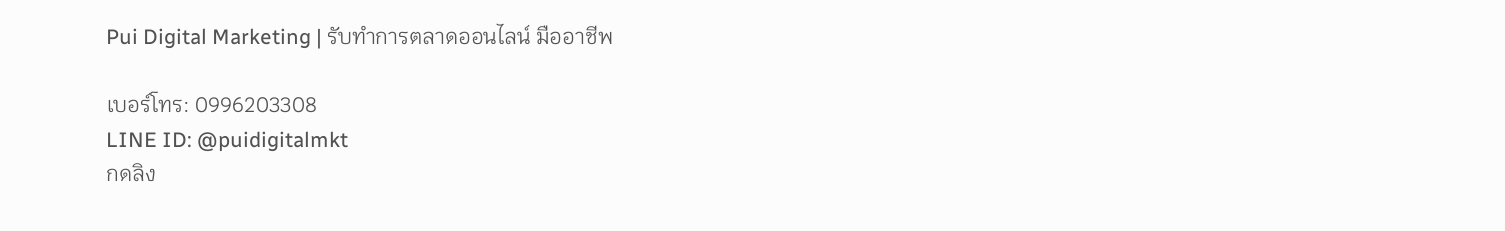Pui Digital Marketing | รับทำการตลาดออนไลน์ มืออาชีพ

เบอร์โทร: 0996203308
LINE ID: @puidigitalmkt
กดลิง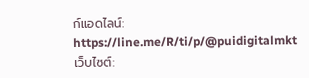ก์แอดไลน์: https://line.me/R/ti/p/@puidigitalmkt
เว็บไซต์: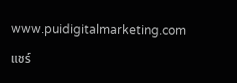www.puidigitalmarketing.com

แชร์